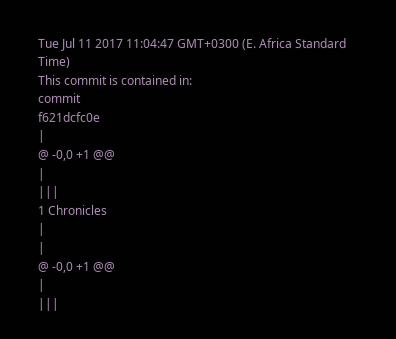Tue Jul 11 2017 11:04:47 GMT+0300 (E. Africa Standard Time)
This commit is contained in:
commit
f621dcfc0e
|
@ -0,0 +1 @@
|
|||
1 Chronicles
|
|
@ -0,0 +1 @@
|
|||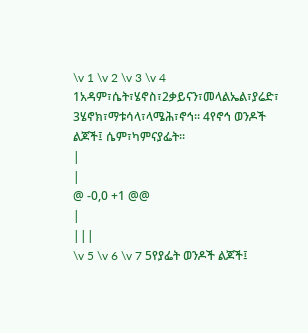\v 1 \v 2 \v 3 \v 4 1አዳም፣ሴት፣ሄኖስ፣2ቃይናን፣መላልኤል፣ያሬድ፣ 3ሄኖክ፣ማቱሳላ፣ላሜሕ፣ኖኅ። 4የኖኅ ወንዶች ልጆች፤ ሴም፣ካምናያፌት።
|
|
@ -0,0 +1 @@
|
|||
\v 5 \v 6 \v 7 5የያፌት ወንዶች ልጆች፤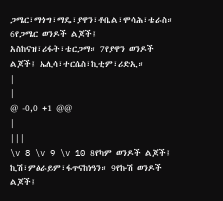ጋሜር፣ማጎግ፣ማዴ፣ያዋን፣ቶቤል፣ሞሳሕ፣ቴራስ። 6የጋሜር ወንዶች ልጆች፤ አስከናዝ፣ሪፋት፣ቴርጋማ። 7የያዋን ወንዶች ልጆች፤ ኤሊሳ፣ተርሴስ፣ኪቲም፣ሪድኢ።
|
|
@ -0,0 +1 @@
|
|||
\v 8 \v 9 \v 10 8የካም ወንዶች ልጆች፤ ኪሽ፣ምፅራይም፣ፋጥናከነዓን። 9የኩሽ ወንዶች ልጆች፤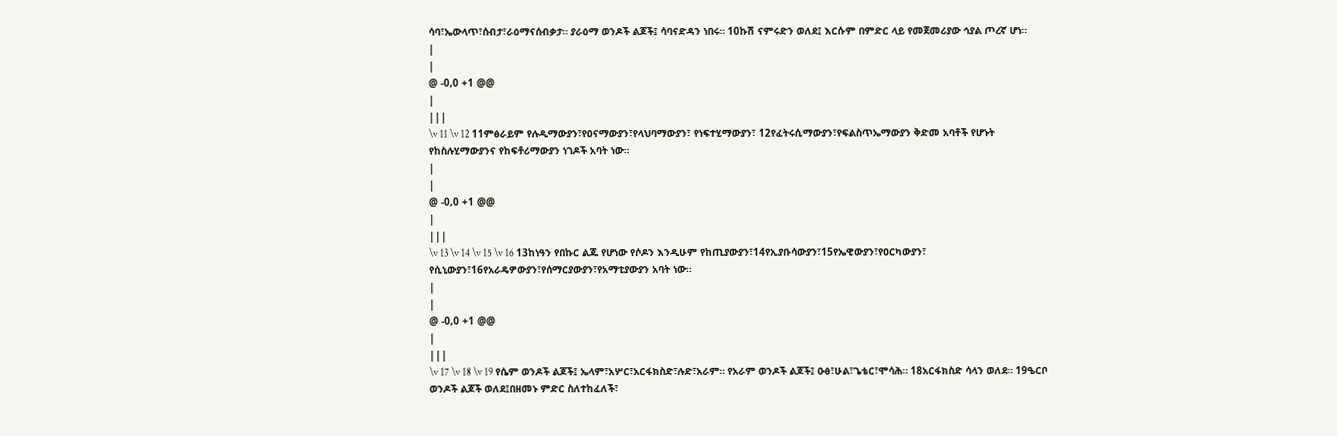ሳባ፣ኤውላጥ፣ሰብታ፣ራዕማናሰብቃታ። ያራዕማ ወንዶች ልጆች፤ ሳባናድዳን ነበሩ። 10ኩሽ ናምሩድን ወለደ፤ እርሱም በምድር ላይ የመጀመሪያው ኅያል ጦረኛ ሆነ።
|
|
@ -0,0 +1 @@
|
|||
\v 11 \v 12 11ምፅራይም የሉዲማውያን፣የዐናማውያን፣የላህባማውያን፣ የነፍተሂማውያን፣ 12የፈትሩሲማውያን፣የፍልስጥኤማውያን ቅድመ አባቶች የሆኑት የከስሉሂማውያንና የከፍቶሪማውያን ነገዶች አባት ነው።
|
|
@ -0,0 +1 @@
|
|||
\v 13 \v 14 \v 15 \v 16 13ከነዓን የበኩር ልጁ የሆነው የሶዶን እንዲሁም የከጢያውያን፣14የኢያቡሳውያን፣15የኤዊውያን፣የዐርካውያን፣ የሲኒውያን፣16የአራዴዎውያን፣የሰማርያውያን፣የአማቲያውያን አባት ነው።
|
|
@ -0,0 +1 @@
|
|||
\v 17 \v 18 \v 19 የሴም ወንዶች ልጆች፤ ኤላም፣አሦር፣አርፋክስድ፣ሉድ፣አራም። የአራም ወንዶች ልጆች፤ ዑፅ፣ሁል፣ጌቴር፣ሞሳሕ። 18አርፋክስድ ሳላን ወለደ። 19ዔርቦ ወንዶች ልጆች ወለደ፤በዘመኑ ምድር ስለተከፈለች፣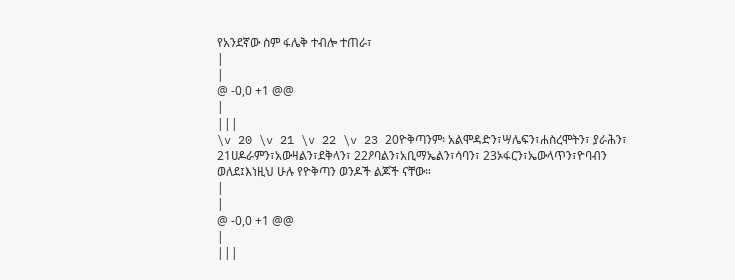የአንደኛው ስም ፋሌቅ ተብሎ ተጠራ፣
|
|
@ -0,0 +1 @@
|
|||
\v 20 \v 21 \v 22 \v 23 20ዮቅጣንም፡ አልሞዳድን፣ሣሌፍን፣ሐስረሞትን፣ ያራሕን፣ 21ሀዶራምን፣አውዛልን፣ደቅላን፣ 22ዖባልን፣አቢማኤልን፣ሳባን፣ 23ኦፋርን፣ኤውላጥን፣ዮባብን ወለደ፤እነዚህ ሁሉ የዮቅጣን ወንዶች ልጆች ናቸው።
|
|
@ -0,0 +1 @@
|
|||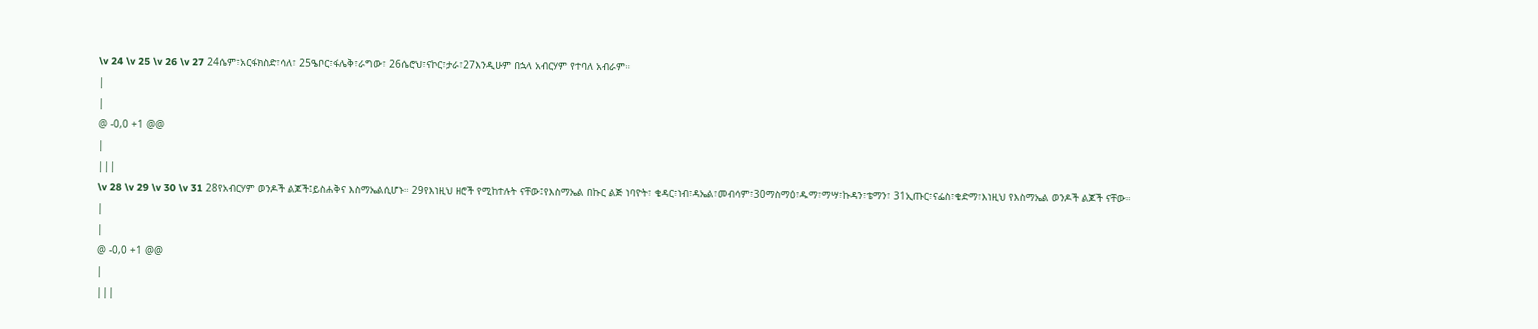\v 24 \v 25 \v 26 \v 27 24ሴም፣አርፋክስድ፣ሳለ፣ 25ዔቦር፣ፋሌቅ፣ራግው፣ 26ሴሮህ፣ናኮር፣ታራ፣27እንዲሁም በኋላ አብርሃም የተባለ አብራም።
|
|
@ -0,0 +1 @@
|
|||
\v 28 \v 29 \v 30 \v 31 28የአብርሃም ወንዶች ልጆች፤ይስሐቅና እስማኤልሲሆኑ። 29የእነዚህ ዘሮች የሚከተሉት ናቸው፤የእስማኤል በኩር ልጅ ነባዮት፣ ቄዳር፣ነብ፣ዳኤል፣መብሳም፣30ማስማዕ፣ዱማ፣ማሣ፣ኩዳን፣ቴማን፣ 31ኢጡር፣ናፌስ፣ቄድማ፣እነዚህ የእስማኤል ወንዶች ልጆች ናቸው።
|
|
@ -0,0 +1 @@
|
|||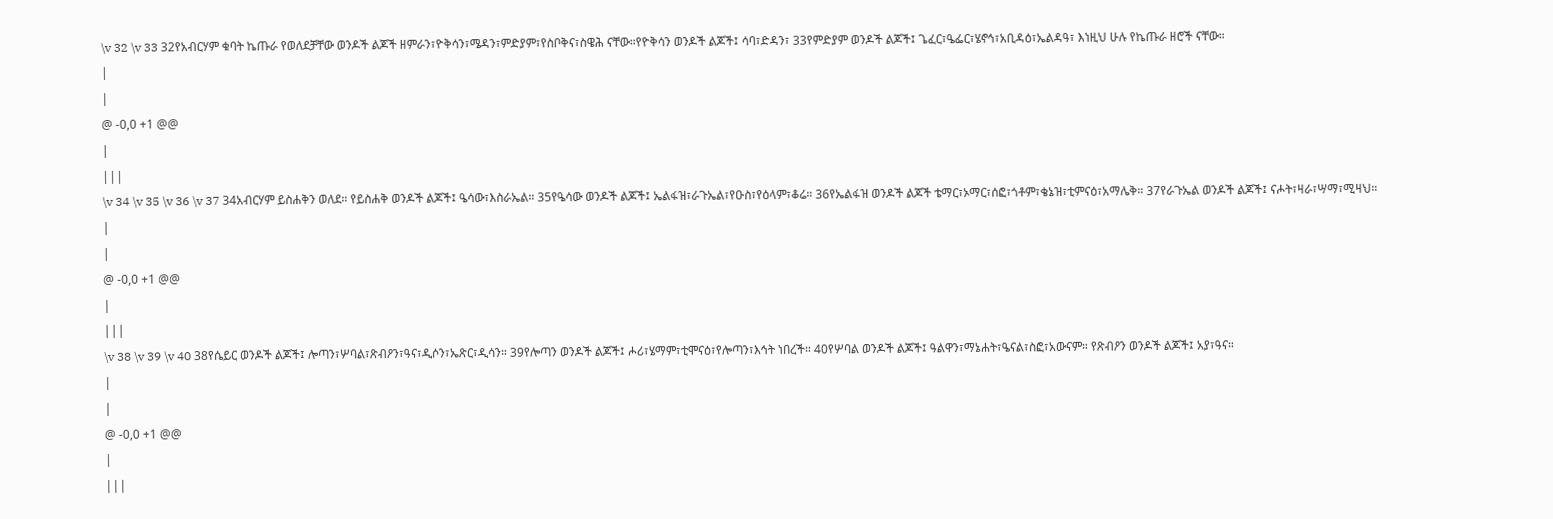\v 32 \v 33 32የአብርሃም ቁባት ኬጡራ የወለደቻቸው ወንዶች ልጆች ዘምራን፣ዮቅሳን፣ሜዳን፣ምድያም፣የስቦቅና፣ስዌሕ ናቸው።የዮቅሳን ወንዶች ልጆች፤ ሳባ፣ድዳን፣ 33የምድያም ወንዶች ልጆች፤ ጌፈር፣ዔፌር፣ሄኖኅ፣አቢዳዕ፣ኤልዳዓ፣ እነዚህ ሁሉ የኬጡራ ዘሮች ናቸው።
|
|
@ -0,0 +1 @@
|
|||
\v 34 \v 35 \v 36 \v 37 34አብርሃም ይስሐቅን ወለደ። የይስሐቅ ወንዶች ልጆች፤ ዔሳው፣እስራኤል። 35የዔሳው ወንዶች ልጆች፤ ኤልፋዝ፣ራጉኤል፣የዑስ፣የዕላም፣ቆሬ። 36የኤልፋዝ ወንዶች ልጆች ቴማር፣ኦማር፣ሰፎ፣ጎቶም፣ቄኔዝ፣ቲምናዕ፣አማሌቅ። 37የራጉኤል ወንዶች ልጆች፤ ናሖት፣ዛራ፣ሣማ፣ሚዛህ።
|
|
@ -0,0 +1 @@
|
|||
\v 38 \v 39 \v 40 38የሴይር ወንዶች ልጆች፤ ሎጣን፣ሦባል፣ጽብዖን፣ዓና፣ዲሶን፣ኤጽር፣ዲሳን። 39የሎጣን ወንዶች ልጆች፤ ሖሪ፣ሄማም፣ቲሞናዕ፣የሎጣን፣እኅት ነበረች። 40የሦባል ወንዶች ልጆች፤ ዓልዋን፣ማኔሐት፣ዔናል፣ስፎ፣አውናም። የጽብዖን ወንዶች ልጆች፤ አያ፣ዓና።
|
|
@ -0,0 +1 @@
|
|||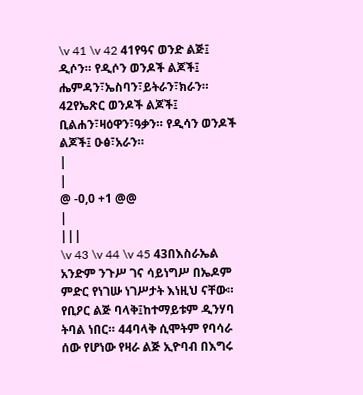\v 41 \v 42 41የዓና ወንድ ልጅ፤ ዲሶን። የዲሶን ወንዶች ልጆች፤ ሔምዳን፣ኤስባን፣ይትራን፣ክራን። 42የኤጽር ወንዶች ልጆች፤ ቢልሐን፣ዛዕዋን፣ዓቃን። የዲሳን ወንዶች ልጆች፤ ዑፅ፣አራን።
|
|
@ -0,0 +1 @@
|
|||
\v 43 \v 44 \v 45 43በእስራኤል አንድም ንጉሥ ገና ሳይነግሥ በኤዶም ምድር የነገሡ ነገሥታት እነዚህ ናቸው። የቢዖር ልጅ ባላቅ፤ከተማይቱም ዲንሃባ ትባል ነበር። 44ባላቅ ሲሞትም የባሳራ ሰው የሆነው የዛራ ልጅ ኢዮባብ በእግሩ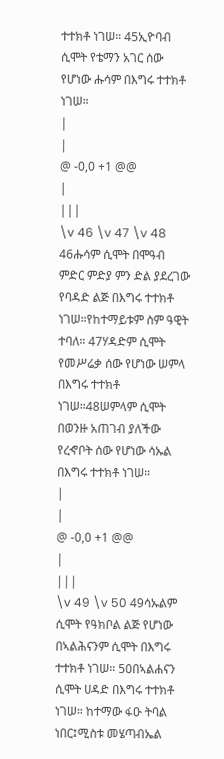ተተክቶ ነገሠ። 45ኢዮባብ ሲሞት የቴማን አገር ሰው የሆነው ሑሳም በእግሩ ተተክቶ ነገሠ።
|
|
@ -0,0 +1 @@
|
|||
\v 46 \v 47 \v 48 46ሑሳም ሲሞት በሞዓብ ምድር ምድያ ምን ድል ያደረገው የባዳድ ልጅ በእግሩ ተተክቶ ነገሠ።የከተማይቱም ስም ዓዊት ተባለ። 47ሃዳድም ሲሞት የመሥሬቃ ሰው የሆነው ሠምላ በእግሩ ተተክቶ ነገሠ።48ሠምላም ሲሞት በወንዙ አጠገብ ያለችው የረኆቦት ሰው የሆነው ሳኡል በእግሩ ተተክቶ ነገሠ።
|
|
@ -0,0 +1 @@
|
|||
\v 49 \v 50 49ሳኡልም ሲሞት የዓክቦል ልጅ የሆነው በኣልሕናንም ሲሞት በእግሩ ተተክቶ ነገሠ። 50በኣልሐናን ሲሞት ሀዳድ በእግሩ ተተክቶ ነገሠ። ከተማው ፋዑ ትባል ነበር፤ሚስቱ መሄጣብኤል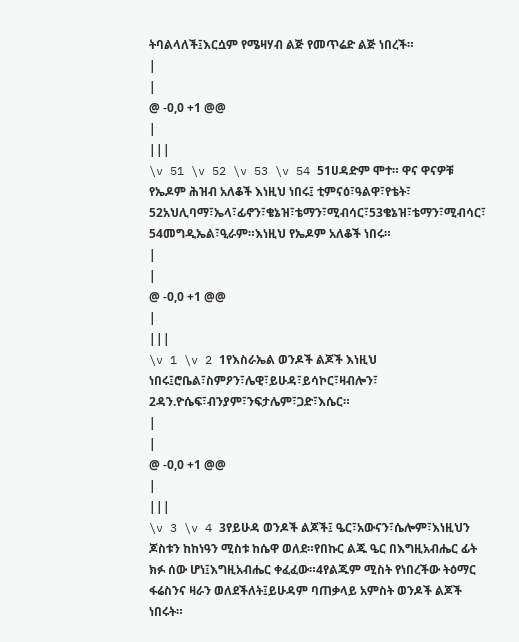ትባልላለች፤እርሷም የሜዛሃብ ልጅ የመጥሬድ ልጅ ነበረች።
|
|
@ -0,0 +1 @@
|
|||
\v 51 \v 52 \v 53 \v 54 51ሀዳድም ሞተ። ዋና ዋናዎቹ የኤዶም ሕዝብ አለቆች እነዚህ ነበሩ፤ ቲምናዕ፣ዓልዋ፣የቴት፣ 52አህሊባማ፣ኤላ፣ፊኖን፣ቄኔዝ፣ቴማን፣ሚብሳር፣53ቄኔዝ፣ቴማን፣ሚብሳር፣ 54መግዲኤል፣ዒራም።እነዚህ የኤዶም አለቆች ነበሩ።
|
|
@ -0,0 +1 @@
|
|||
\v 1 \v 2 1የእስራኤል ወንዶች ልጆች እነዚህ ነበሩ፤ሮቤል፣ስምዖን፣ሌዊ፣ይሁዳ፣ይሳኮር፣ዛብሎን፣ 2ዳን.ዮሴፍ፣ብንያም፣ንፍታሌም፣ጋድ፣እሴር።
|
|
@ -0,0 +1 @@
|
|||
\v 3 \v 4 3የይሁዳ ወንዶች ልጆች፤ ዔር፣አውናን፣ሴሎም፣እነዚህን ጆስቱን ከከነዓን ሚስቱ ከሴዋ ወለደ።የበኩር ልጁ ዔር በእግዚአብሔር ፊት ክፉ ሰው ሆነ፤እግዚአብሔር ቀፈፈው።4የልጁም ሚስት የነበረችው ትዕማር ፋሬስንና ዛራን ወለደችለት፤ይሁዳም ባጠቃላይ አምስት ወንዶች ልጆች ነበሩት።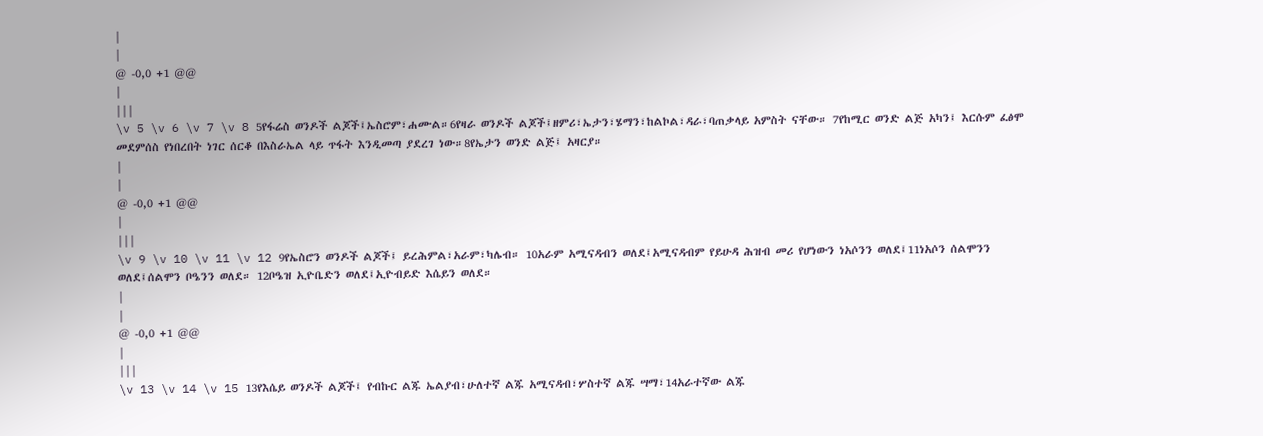|
|
@ -0,0 +1 @@
|
|||
\v 5 \v 6 \v 7 \v 8 5የፋሬስ ወንዶች ልጆች፤ኤስሮም፣ሐሙል።6የዛራ ወንዶች ልጆች፤ዘምሪ፣ኤታን፣ሄማን፣ከልኮል፣ዳራ፣ባጠቃላይ አምስት ናቸው። 7የከሚር ወንድ ልጅ አካን፤ እርሱም ፈፅሞ መደምሰስ የነበረበት ነገር ሰርቆ በእስራኤል ላይ ጥፋት እንዲመጣ ያደረገ ነው።8የኤታን ወንድ ልጅ፤ አዛርያ።
|
|
@ -0,0 +1 @@
|
|||
\v 9 \v 10 \v 11 \v 12 9የኤስሮን ወንዶች ልጆች፤ ይረሕምል፣አራም፣ካሌብ። 10አራም አሚናዳብን ወለደ፤አሚናዳብም የይሁዳ ሕዝብ መሪ የሆነውን ነአሶንን ወለደ፤11ነአሶን ሰልሞንን ወለደ፤ሰልሞን ቦዔንን ወለደ። 12ቦዔዝ ኢዮቤድን ወለደ፤ኢዮብይድ እሴይን ወለደ።
|
|
@ -0,0 +1 @@
|
|||
\v 13 \v 14 \v 15 13የእሴይ ወንዶች ልጆች፤ የብኩር ልጁ ኤልያብ፣ሁለተኛ ልጁ አሚናዳብ፣ሦስተኛ ልጁ ሣማ፣14አራተኛው ልጁ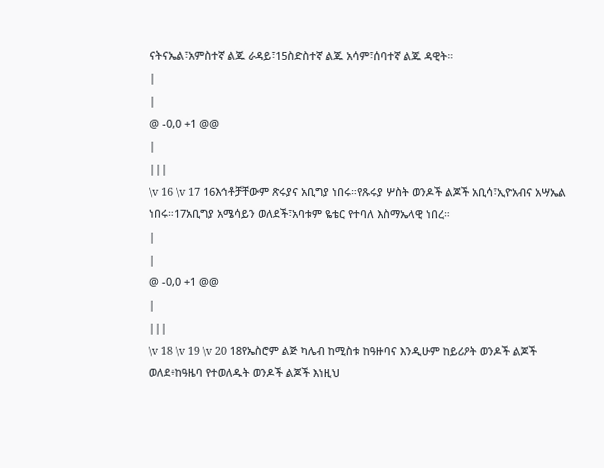ናትናኤል፣አምስተኛ ልጁ ራዳይ፣15ስድስተኛ ልጁ አሳም፣ሰባተኛ ልጁ ዳዊት።
|
|
@ -0,0 +1 @@
|
|||
\v 16 \v 17 16እኅቶቻቸውም ጽሩያና አቢግያ ነበሩ።የጹሩያ ሦስት ወንዶች ልጆች አቢሳ፣ኢዮአብና አሣኤል ነበሩ።17አቢግያ አሜሳይን ወለደች፣አባቱም ዬቴር የተባለ እስማኤላዊ ነበረ።
|
|
@ -0,0 +1 @@
|
|||
\v 18 \v 19 \v 20 18የኤስሮም ልጅ ካሌብ ከሚስቱ ከዓዙባና እንዲሁም ከይሪዖት ወንዶች ልጆች ወለደ፥ከዓዜባ የተወለዱት ወንዶች ልጆች እነዚህ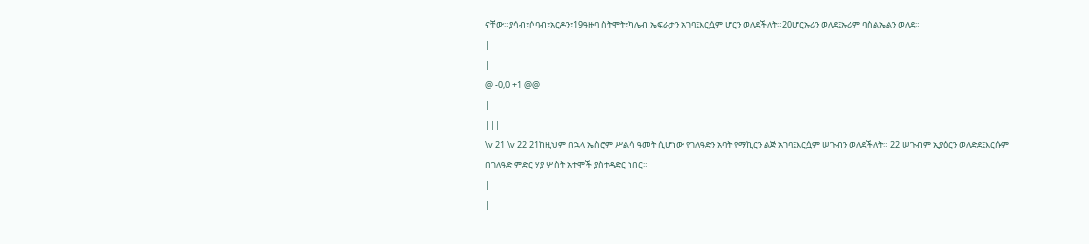ናቸው።ያሳብ፣ሶባብ፣አርዶን፣19ዓዙባ ስትሞት፣ካሌብ ኤፍራታን አገባ፤እርሷም ሆርን ወለደችለት።20ሆርኡሪን ወለደ፤ኡሪም ባስልኤልን ወለደ።
|
|
@ -0,0 +1 @@
|
|||
\v 21 \v 22 21ከዚህም በኋላ ኤስሮም ሥልሳ ዓመት ሲሆነው የገለዓድን አባት የማኪርን ልጅ አገባ፤እርሷም ሠጉብን ወለደችለት። 22 ሠጉብም ኢያዕርን ወለድደ፤እርሱም በገለዓድ ምድር ሃያ ሦስት አተሞች ያስተዳድር ነበር።
|
|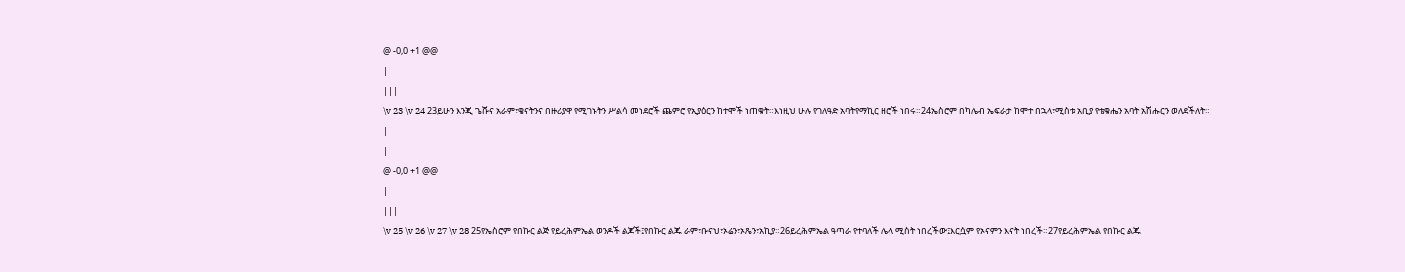@ -0,0 +1 @@
|
|||
\v 23 \v 24 23ይሁን እንጂ ጌሹና አራም፣ቄናትንና በዙሪያዋ የሚገኑትን ሥልሳ መነደሮች ጨምሮ የኢያዕርን ከተሞች ነጠቁት።እነዚህ ሁሉ የገለዓድ አባትየማኪር ዘሮች ነበሩ።24ኤስሮም በካሌብ ኤፍራታ ከሞተ በኋላ፣ሚስቱ አቢያ የቴቁሔን አባት አሽሑርን ወለደችለት።
|
|
@ -0,0 +1 @@
|
|||
\v 25 \v 26 \v 27 \v 28 25የኤስሮም የበኩር ልጅ የይረሕምኤል ወንዶች ልጆች፤የበኩር ልጁ ራም፣ቡናህ፣ኦሬን፣ኦጼን፣አኪያ።26ይረሕምኤል ዓጣራ የተባለች ሌላ ሚስት ነበረችው፤እርሷም የኦናምን እናት ነበረች።27የይረሕምኤል የበኩር ልጁ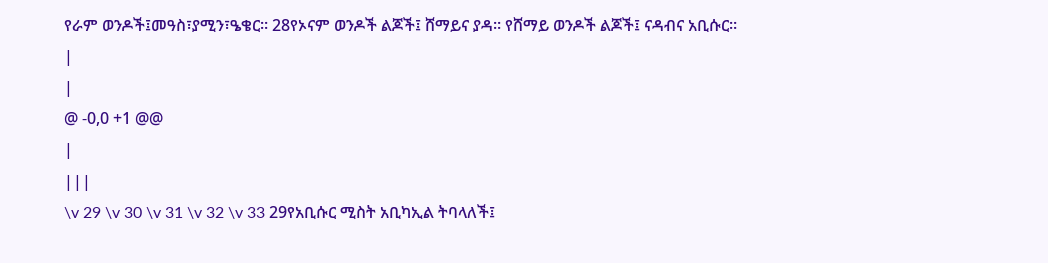የራም ወንዶች፤መዓስ፣ያሚን፣ዔቄር። 28የኦናም ወንዶች ልጆች፤ ሸማይና ያዳ። የሸማይ ወንዶች ልጆች፤ ናዳብና አቢሱር።
|
|
@ -0,0 +1 @@
|
|||
\v 29 \v 30 \v 31 \v 32 \v 33 29የአቢሱር ሚስት አቢካኢል ትባላለች፤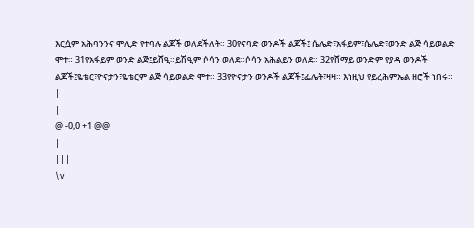እርሷም አሕባንንና ሞሊድ የተባሉ ልጆች ወለደችለት። 30የናባድ ወንዶች ልጆች፤ ሴሌድ፣አፋይም፣ሴሌድ፣ወንድ ልጅ ሳይወልድ ሞተ። 31የአፋይም ወንድ ልጅ፤ይሸዒ።ይሽዒም ሶሳን ወለደ።ሶሳን አሕልይን ወለደ። 32የሸማይ ወንድም የያዳ ወንዶች ልጆች፤ዬቴር፣ዮናታን፣ዬቴርም ልጅ ሳይወልድ ሞተ። 33የዮናታን ወንዶች ልጆች፤ፌሌት፣ዛዛ። እነዚህ የይረሕምኤል ዘሮች ነበሩ።
|
|
@ -0,0 +1 @@
|
|||
\v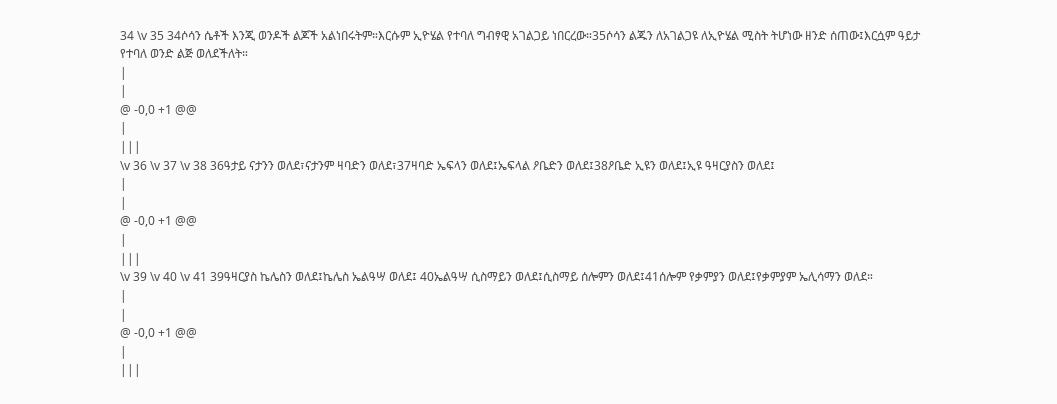34 \v 35 34ሶሳን ሴቶች እንጂ ወንዶች ልጆች አልነበሩትም።እርሱም ኢዮሄል የተባለ ግብፃዊ አገልጋይ ነበርረው።35ሶሳን ልጁን ለአገልጋዩ ለኢዮሄል ሚስት ትሆነው ዘንድ ሰጠው፤እርሷም ዓይታ የተባለ ወንድ ልጅ ወለደችለት።
|
|
@ -0,0 +1 @@
|
|||
\v 36 \v 37 \v 38 36ዓታይ ናታንን ወለደ፣ናታንም ዛባድን ወለደ፣37ዛባድ ኤፍላን ወለደ፤ኤፍላል ዖቤድን ወለደ፤38ዖቤድ ኢዩን ወለደ፤ኢዩ ዓዛርያስን ወለደ፤
|
|
@ -0,0 +1 @@
|
|||
\v 39 \v 40 \v 41 39ዓዛርያስ ኬሌስን ወለደ፤ኬሌስ ኤልዓሣ ወለደ፤ 40ኤልዓሣ ሲስማይን ወለደ፤ሲስማይ ሰሎምን ወለደ፤41ሰሎም የቃምያን ወለደ፤የቃምያም ኤሊሳማን ወለደ።
|
|
@ -0,0 +1 @@
|
|||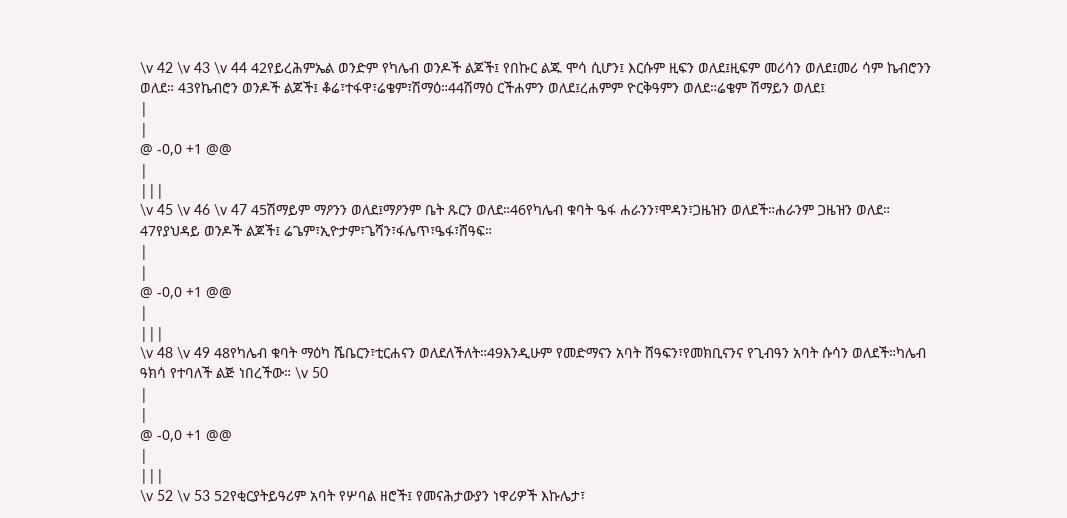\v 42 \v 43 \v 44 42የይረሕምኤል ወንድም የካሌብ ወንዶች ልጆች፤ የበኩር ልጁ ሞሳ ሲሆን፤ እርሱም ዚፍን ወለደ፤ዚፍም መሪሳን ወለደ፤መሪ ሳም ኬብሮንን ወለደ። 43የኬብሮን ወንዶች ልጆች፤ ቆሬ፣ተፋዋ፣ሬቄም፣ሽማዕ።44ሽማዕ ርችሐምን ወለደ፤ረሐምም ዮርቅዓምን ወለደ።ሬቄም ሽማይን ወለደ፤
|
|
@ -0,0 +1 @@
|
|||
\v 45 \v 46 \v 47 45ሽማይም ማዖንን ወለደ፤ማዖንም ቤት ጹርን ወለደ።46የካሌብ ቁባት ዔፋ ሐራንን፣ሞዳን፣ጋዜዝን ወለደች።ሐራንም ጋዜዝን ወለደ። 47የያህዳይ ወንዶች ልጆች፤ ሬጌም፣ኢዮታም፣ጌሻን፣ፋሌጥ፣ዔፋ፣ሸዓፍ።
|
|
@ -0,0 +1 @@
|
|||
\v 48 \v 49 48የካሌብ ቁባት ማዕካ ሼቤርን፣ቲርሐናን ወለደለችለት።49እንዲሁም የመድማናን አባት ሸዓፍን፣የመክቢናንና የጊብዓን አባት ሱሳን ወለደች።ካሌብ ዓክሳ የተባለች ልጅ ነበረችው። \v 50
|
|
@ -0,0 +1 @@
|
|||
\v 52 \v 53 52የቂርያትይዓሪም አባት የሦባል ዘሮች፤ የመናሕታውያን ነዋሪዎች እኩሌታ፣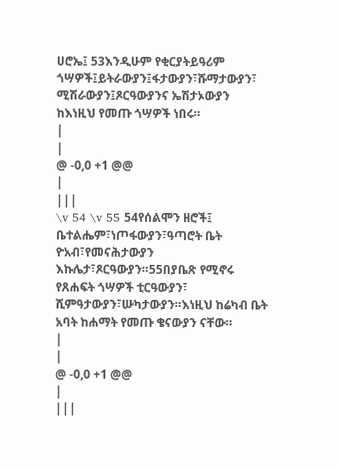ሀሮኤ፤ 53እንዲሁም የቂርያትይዓሪም ጎሣዎች፤ይትራውያን፤ፋታውያን፣ሹማታውያን፣ ሚሽራውያን፤ጾርዓውያንና ኤሽታኦውያን ከእነዚህ የመጡ ጎሣዎች ነበሩ።
|
|
@ -0,0 +1 @@
|
|||
\v 54 \v 55 54የሰልሞን ዘሮች፤ ቤተልሔም፣ነጦፋውያን፣ዓጣሮት ቤት ዮአብ፣የመናሕታውያን እኩሌታ፣ጾርዓውያን።55በያቤጽ የሚኖሩ የጸሐፍት ጎሣዎች ቲርዓውያን፣ ሺምዓታውያን፣ሡካታውያን።እነዚህ ከሬካብ ቤት አባት ከሐማት የመጡ ቄናውያን ናቸው።
|
|
@ -0,0 +1 @@
|
|||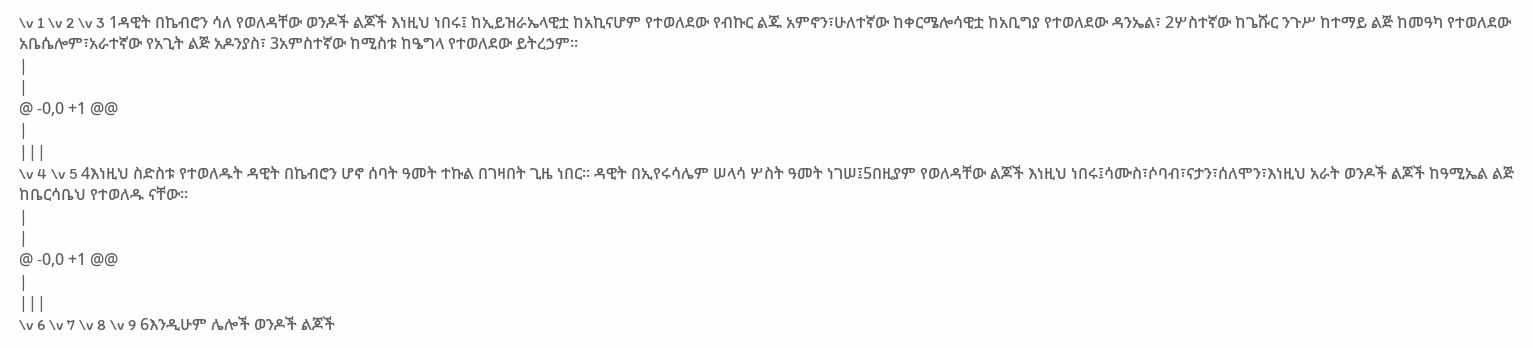\v 1 \v 2 \v 3 1ዳዊት በኬብሮን ሳለ የወለዳቸው ወንዶች ልጆች እነዚህ ነበሩ፤ ከኢይዝራኤላዊቷ ከአኪናሆም የተወለደው የብኩር ልጁ አምኖን፣ሁለተኛው ከቀርሜሎሳዊቷ ከአቢግያ የተወለደው ዳንኤል፣ 2ሦስተኛው ከጌሹር ንጉሥ ከተማይ ልጅ ከመዓካ የተወለደው አቤሴሎም፣አራተኛው የአጊት ልጅ አዶንያስ፣ 3አምስተኛው ከሚስቱ ከዔግላ የተወለደው ይትረኃም።
|
|
@ -0,0 +1 @@
|
|||
\v 4 \v 5 4እነዚህ ስድስቱ የተወለዱት ዳዊት በኬብሮን ሆኖ ሰባት ዓመት ተኩል በገዛበት ጊዜ ነበር። ዳዊት በኢየሩሳሌም ሠላሳ ሦስት ዓመት ነገሠ፤5በዚያም የወለዳቸው ልጆች እነዚህ ነበሩ፤ሳሙስ፣ሶባብ፣ናታን፣ሰለሞን፣እነዚህ አራት ወንዶች ልጆች ከዓሚኤል ልጅ ከቤርሳቤህ የተወለዱ ናቸው።
|
|
@ -0,0 +1 @@
|
|||
\v 6 \v 7 \v 8 \v 9 6እንዲሁም ሌሎች ወንዶች ልጆች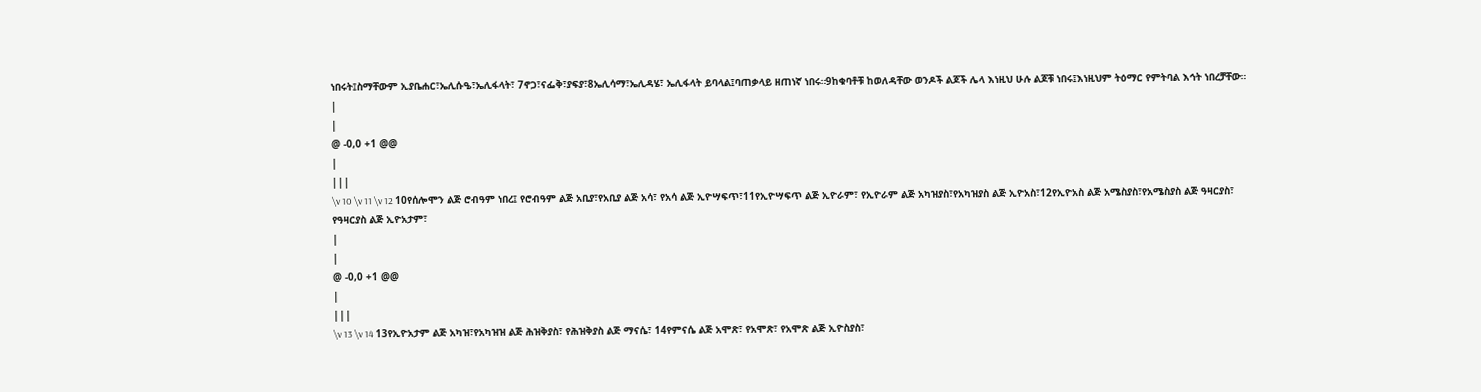ነበሩት፤ስማቸውም ኢያቤሐር፣ኤሊሱዔ፣ኤሊፋላት፣ 7ኖጋ፣ናፌቅ፣ያፍያ፣8ኤሊሳማ፣ኤሊዳሄ፣ ኤሊፋላት ይባላል፤ባጠቃላይ ዘጠነኛ ነበሩ።9ከቁባቶቹ ከወለዳቸው ወንዶች ልጆች ሌላ እነዚህ ሁሉ ልጆቹ ነበሩ፤እነዚህም ትዕማር የምትባል እኅት ነበረቻቸው።
|
|
@ -0,0 +1 @@
|
|||
\v 10 \v 11 \v 12 10የሰሎሞን ልጅ ሮብዓም ነበረ፤ የሮብዓም ልጅ አቢያ፣የአቢያ ልጅ አሳ፣ የአሳ ልጅ ኢዮሣፍጥ፣11የኢዮሣፍጥ ልጅ ኢዮራም፣ የኢዮራም ልጅ አካዝያስ፣የአካዝያስ ልጅ ኢዮአስ፣12የኢዮአስ ልጅ አሜስያስ፣የአሜስያስ ልጅ ዓዛርያስ፣ የዓዛርያስ ልጅ ኢዮአታም፣
|
|
@ -0,0 +1 @@
|
|||
\v 13 \v 14 13የኢዮአታም ልጅ አካዝ፣የአካዝዝ ልጅ ሕዝቅያስ፣ የሕዝቅያስ ልጅ ማናሴ፣ 14የምናሴ ልጅ አሞጽ፣ የአሞጽ፣ የአሞጽ ልጅ ኢዮስያስ፣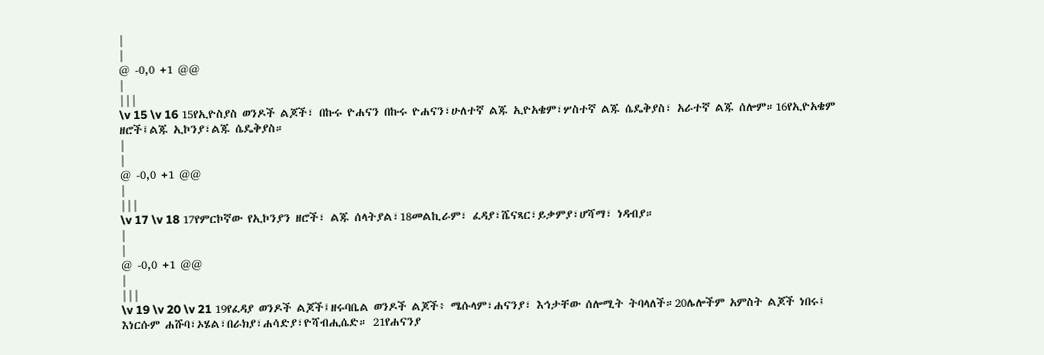|
|
@ -0,0 +1 @@
|
|||
\v 15 \v 16 15የኢዮስያስ ወንዶች ልጆች፣ በኩሩ ዮሐናን በኩሩ ዮሐናን፣ሁለተኛ ልጁ ኢዮአቄም፣ሦስተኛ ልጁ ሴዴቅያስ፣ አራተኛ ልጁ ሰሎም።16የኢዮአቄም ዘሮች፤ልጁ ኢኮንያ፣ልጁ ሴዴቅያስ።
|
|
@ -0,0 +1 @@
|
|||
\v 17 \v 18 17የምርኮኛው የኢኮንያን ዘሮች፣ ልጁ ሰላትያል፣18መልኪራም፣ ፈዳያ፣ሼናጻር፣ይቃምያ፣ሆሻማ፣ ነዳብያ።
|
|
@ -0,0 +1 @@
|
|||
\v 19 \v 20 \v 21 19የፈዳያ ወንዶች ልጆች፤ዘሩባቤል ወንዶች ልጆች፥ ሜሱላም፣ሐናንያ፣ እኅታቸው ሰሎሚት ትባላለች።20ሌሎችም አምስት ልጆች ነበሩ፤ እነርሱም ሐሹባ፣ኦሄል፣በራክያ፣ሐሳድያ፣ዮሻብሒሴድ። 21የሐናንያ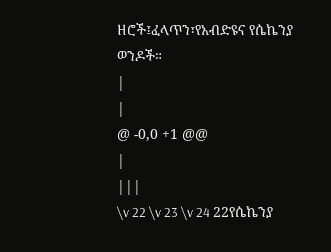ዘሮች፤ፈላጥን፣የአብድዩና የሴኬንያ ወንዶች።
|
|
@ -0,0 +1 @@
|
|||
\v 22 \v 23 \v 24 22የሴኬንያ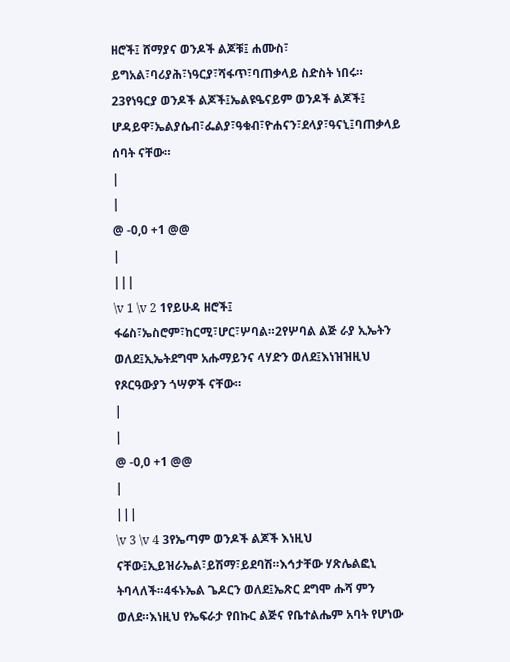ዘሮች፤ ሸማያና ወንዶች ልጆቹ፤ ሐሙስ፣ ይግአል፣ባሪያሕ፣ነዓርያ፣ሻፋጥ፣ባጠቃላይ ስድስት ነበሩ። 23የነዓርያ ወንዶች ልጆች፤ኤልዩዔናይም ወንዶች ልጆች፤ ሆዳይዋ፣ኤልያሴብ፣ፌልያ፣ዓቁብ፣ዮሐናን፣ደላያ፣ዓናኒ፤ባጠቃላይ ሰባት ናቸው።
|
|
@ -0,0 +1 @@
|
|||
\v 1 \v 2 1የይሁዳ ዘሮች፤ ፋሬስ፣ኤስሮም፣ከርሚ፣ሆር፣ሦባል።2የሦባል ልጅ ራያ ኢኤትን ወለደ፤ኢኤትደግሞ አሑማይንና ላሃድን ወለደ፤እነዝዝዚህ የጾርዓውያን ጎሣዎች ናቸው።
|
|
@ -0,0 +1 @@
|
|||
\v 3 \v 4 3የኤጣም ወንዶች ልጆች እነዚህ ናቸው፤ኢይዝራኤል፣ይሽማ፣ይደባሽ።እኅታቸው ሃጽሌልፎኒ ትባላለች።4ፋኑኤል ጌዶርን ወለደ፤ኤጽር ደግሞ ሑሻ ምን ወለደ።እነዚህ የኤፍራታ የበኩር ልጅና የቤተልሔም አባት የሆነው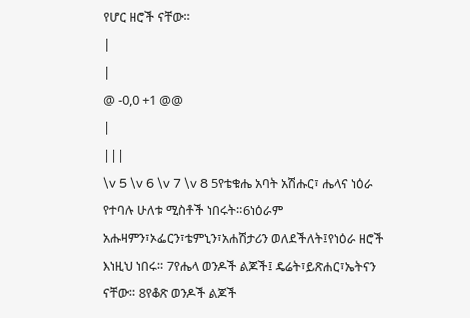የሆር ዘሮች ናቸው።
|
|
@ -0,0 +1 @@
|
|||
\v 5 \v 6 \v 7 \v 8 5የቴቁሔ አባት አሽሑር፣ ሔላና ነዕራ የተባሉ ሁለቱ ሚስቶች ነበሩት።6ነዕራም አሑዛምን፣ኦፌርን፣ቴምኒን፣አሐሽታሪን ወለደችለት፤የነዕራ ዘሮች እነዚህ ነበሩ። 7የሔላ ወንዶች ልጆች፤ ዴሬት፣ይጽሐር፣ኤትናን ናቸው። 8የቆጽ ወንዶች ልጆች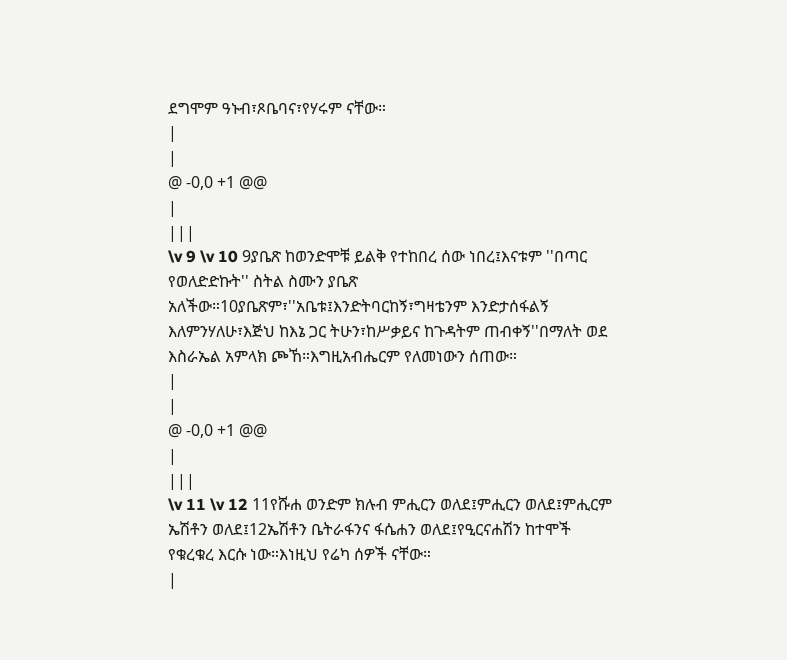ደግሞም ዓኑብ፣ጾቤባና፣የሃሩም ናቸው።
|
|
@ -0,0 +1 @@
|
|||
\v 9 \v 10 9ያቤጽ ከወንድሞቹ ይልቅ የተከበረ ሰው ነበረ፤እናቱም ''በጣር የወለድድኩት'' ስትል ስሙን ያቤጽ አለችው።10ያቤጽም፣''አቤቱ፤እንድትባርከኝ፣ግዛቴንም እንድታሰፋልኝ እለምንሃለሁ፣እጅህ ከእኔ ጋር ትሁን፣ከሥቃይና ከጉዳትም ጠብቀኝ''በማለት ወደ እስራኤል አምላክ ጮኸ።እግዚአብሔርም የለመነውን ሰጠው።
|
|
@ -0,0 +1 @@
|
|||
\v 11 \v 12 11የሹሐ ወንድም ክሉብ ምሒርን ወለደ፤ምሒርን ወለደ፤ምሒርም ኤሽቶን ወለደ፤12ኤሽቶን ቤትራፋንና ፋሴሐን ወለደ፤የዒርናሐሽን ከተሞች የቁረቁረ እርሱ ነው።እነዚህ የሬካ ሰዎች ናቸው።
|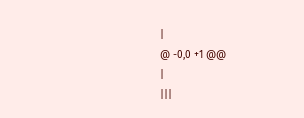|
@ -0,0 +1 @@
|
|||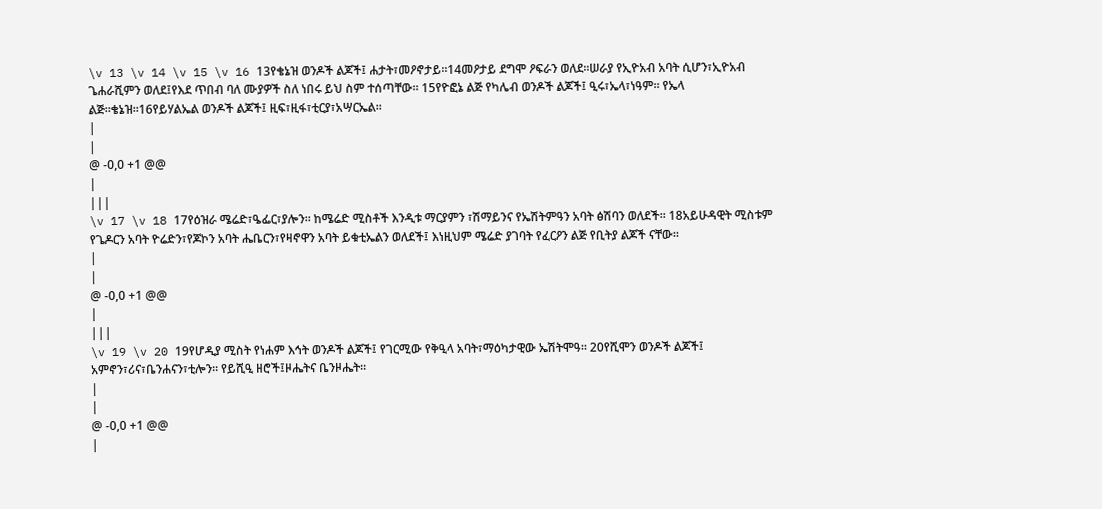\v 13 \v 14 \v 15 \v 16 13የቄኔዝ ወንዶች ልጆች፤ ሐታት፣መዖኖታይ።14መዖታይ ደግሞ ዖፍራን ወለደ።ሠራያ የኢዮአብ አባት ሲሆን፣ኢዮአብ ጌሐራሺምን ወለደ፤የእደ ጥበብ ባለ ሙያዎች ስለ ነበሩ ይህ ስም ተሰጣቸው። 15የዮፎኔ ልጅ የካሌብ ወንዶች ልጆች፤ ዒሩ፣ኤላ፣ነዓም። የኤላ ልጅ።ቄኔዝ።16የይሃልኤል ወንዶች ልጆች፤ ዚፍ፣ዚፋ፣ቲርያ፣አሣርኤል።
|
|
@ -0,0 +1 @@
|
|||
\v 17 \v 18 17የዕዝራ ሜሬድ፣ዔፌር፣ያሎን። ከሜሬድ ሚስቶች እንዲቱ ማርያምን ፣ሽማይንና የኤሽትምዓን አባት ፅሽባን ወለደች። 18አይሁዳዊት ሚስቱም የጌዶርን አባት ዮሬድን፣የጆኮን አባት ሔቤርን፣የዛኖዋን አባት ይቁቲኤልን ወለደች፤ እነዚህም ሜሬድ ያገባት የፈርዖን ልጅ የቢትያ ልጆች ናቸው።
|
|
@ -0,0 +1 @@
|
|||
\v 19 \v 20 19የሆዲያ ሚስት የነሐም እኅት ወንዶች ልጆች፤ የገርሚው የቅዒላ አባት፣ማዕካታዊው ኤሽትሞዓ። 20የሺሞን ወንዶች ልጆች፤ አምኖን፣ሪና፣ቤንሐናን፣ቲሎን። የይሺዒ ዘሮች፤ዞሔትና ቤንዞሔት።
|
|
@ -0,0 +1 @@
|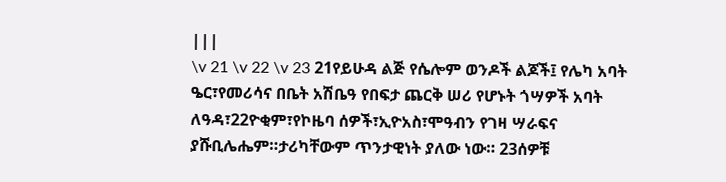|||
\v 21 \v 22 \v 23 21የይሁዳ ልጅ የሴሎም ወንዶች ልጆች፤ የሌካ አባት ዔር፣የመሪሳና በቤት አሽቤዓ የበፍታ ጨርቅ ሠሪ የሆኑት ጎሣዎች አባት ለዓዳ፣22ዮቂም፣የኮዜባ ሰዎች፣ኢዮአስ፣ሞዓብን የገዛ ሣራፍና ያሹቢሌሔም።ታሪካቸውም ጥንታዊነት ያለው ነው። 23ሰዎቹ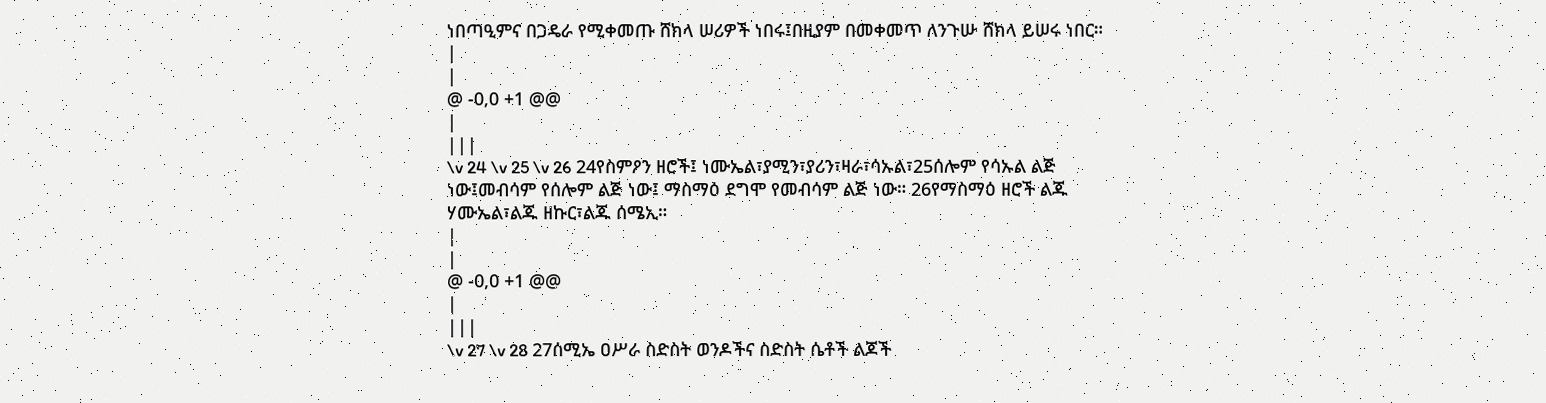ነበጣዒምና በጋዴራ የሚቀመጡ ሸክላ ሠሪዎች ነበሩ፤በዚያም በመቀመጥ ለንጉሡ ሸክላ ይሠሩ ነበር።
|
|
@ -0,0 +1 @@
|
|||
\v 24 \v 25 \v 26 24የስምዖን ዘሮች፤ ነሙኤል፣ያሚን፣ያሪን፣ዛራ፣ሳኡል፣25ሰሎም የሳኡል ልጅ ነው፤መብሳም የሰሎም ልጅ ነው፤ ማስማዕ ደግሞ የመብሳም ልጅ ነው። 26የማስማዕ ዘሮች ልጁ ሃሙኤል፣ልጁ ዘኩር፣ልጁ ሰሜኢ።
|
|
@ -0,0 +1 @@
|
|||
\v 27 \v 28 27ሰሚኤ ዐሥራ ስድስት ወንዶችና ስድስት ሴቶች ልጆች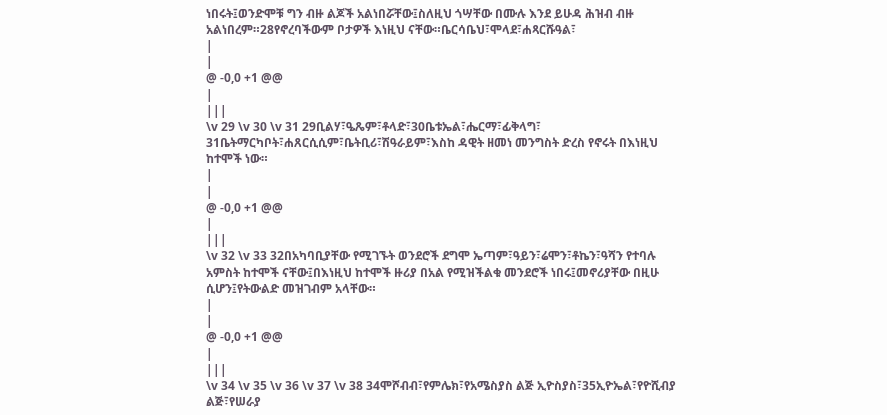ነበሩት፤ወንድሞቹ ግን ብዙ ልጆች አልነበሯቸው፤ስለዚህ ጎሣቸው በሙሉ እንደ ይሁዳ ሕዝብ ብዙ አልነበረም።28የኖረባችውም ቦታዎች እነዚህ ናቸው።ቤርሳቤህ፣ሞላደ፣ሐጻርሹዓል፣
|
|
@ -0,0 +1 @@
|
|||
\v 29 \v 30 \v 31 29ቢልሃ፣ዔጼም፣ቶላድ፣30ቤቱኤል፣ሔርማ፣ፊቅላግ፣ 31ቤትማርካቦት፣ሐጸርሲሲም፣ቤትቢሪ፣ሽዓራይም፣እስከ ዳዊት ዘመነ መንግስት ድረስ የኖሩት በእነዚህ ከተሞች ነው።
|
|
@ -0,0 +1 @@
|
|||
\v 32 \v 33 32በአካባቢያቸው የሚገኙት ወንደሮች ደግሞ ኤጣም፣ዓይን፣ሬሞን፣ቶኬን፣ዓሻን የተባሉ አምስት ከተሞች ናቸው፤በእነዚህ ከተሞች ዙሪያ በአል የሚዝችልቁ መንደሮች ነበሩ፤መኖሪያቸው በዚሁ ሲሆን፤የትውልድ መዝገብም አላቸው።
|
|
@ -0,0 +1 @@
|
|||
\v 34 \v 35 \v 36 \v 37 \v 38 34ሞሾብብ፣የምሌክ፣የአሜስያስ ልጅ ኢዮስያስ፣35ኢዮኤል፣የዮሺብያ ልጅ፣የሠራያ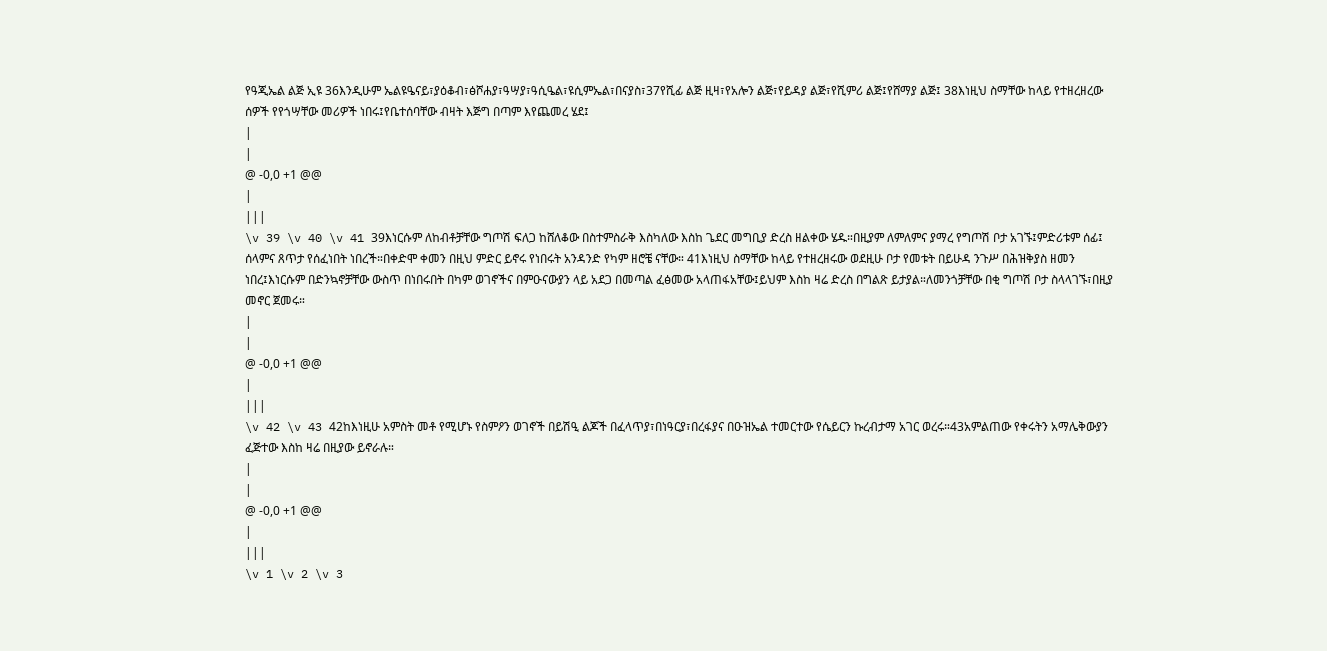የዓጂኤል ልጅ ኢዩ 36እንዲሁም ኤልዩዔናይ፣ያዕቆብ፣ፅሾሐያ፣ዓሣያ፣ዓሲዔል፣ዩሲምኤል፣በናያስ፣37የሺፊ ልጅ ዚዛ፣የአሎን ልጅ፣የይዳያ ልጅ፣የሺምሪ ልጅ፤የሸማያ ልጅ፤ 38እነዚህ ስማቸው ከላይ የተዘረዘረው ሰዎች የየጎሣቸው መሪዎች ነበሩ፤የቤተሰባቸው ብዛት እጅግ በጣም እየጨመረ ሄደ፤
|
|
@ -0,0 +1 @@
|
|||
\v 39 \v 40 \v 41 39እነርሱም ለከብቶቻቸው ግጦሽ ፍለጋ ከሸለቆው በስተምስራቅ እስካለው እስከ ጌደር መግቢያ ድረስ ዘልቀው ሄዱ።በዚያም ለምለምና ያማረ የግጦሽ ቦታ አገኙ፤ምድሪቱም ሰፊ፤ ሰላምና ጸጥታ የሰፈነበት ነበረች።በቀድሞ ቀመን በዚህ ምድር ይኖሩ የነበሩት አንዳንድ የካም ዘሮቼ ናቸው። 41እነዚህ ስማቸው ከላይ የተዘረዘሩው ወደዚሁ ቦታ የመቱት በይሁዳ ንጉሥ በሕዝቅያስ ዘመን ነበረ፤እነርሱም በድንኳኖቻቸው ውስጥ በነበሩበት በካም ወገኖችና በምዑናውያን ላይ አደጋ በመጣል ፈፅመው አላጠፋአቸው፤ይህም እስከ ዛሬ ድረስ በግልጽ ይታያል።ለመንጎቻቸው በቂ ግጦሽ ቦታ ስላላገኙ፣በዚያ መኖር ጀመሩ።
|
|
@ -0,0 +1 @@
|
|||
\v 42 \v 43 42ከእነዚሁ አምስት መቶ የሚሆኑ የስምዖን ወገኖች በይሽዒ ልጆች በፈላጥያ፣በነዓርያ፣በረፋያና በዑዝኤል ተመርተው የሴይርን ኩረብታማ አገር ወረሩ።43አምልጠው የቀሩትን አማሌቅውያን ፈጅተው እስከ ዛሬ በዚያው ይኖራሉ።
|
|
@ -0,0 +1 @@
|
|||
\v 1 \v 2 \v 3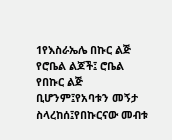1የእስራኤሌ በኩር ልጅ የሮቤል ልጆች፤ ሮቤል የበኩር ልጅ ቢሆንም፤የአባቱን መኝታ ስላረከሰ፤የበኩርናው መብቱ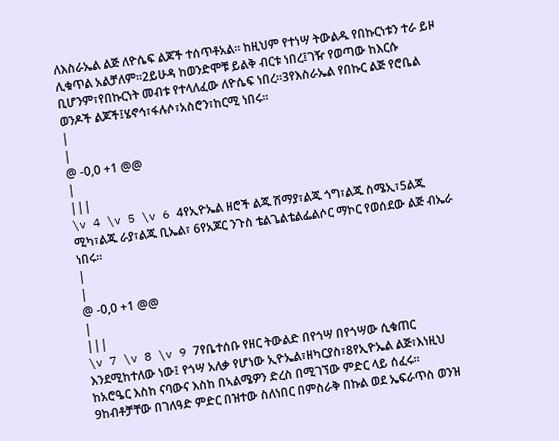ለእስራኤል ልጅ ለዮሴፍ ልጆች ተሰጥቶአል። ከዚህም የተነሣ ትውልዱ የበኩርነቱን ተራ ይዞ ሊቁጥል አልቻለም።2ይሁዳ ከወንድሞቹ ይልቅ ብርቱ ነበረ፤ገዥ የወጣው ከእርሱ ቢሆንም፣የበኩርነት መብቱ የተላለፈው ለዮሴፍ ነበረ።3የእስራኤል የበኩር ልጅ የሮቤል ወንዶች ልጆች፤ሄኖኅ፣ፋሉሶ፣አስሮን፣ከርሚ ነበሩ።
|
|
@ -0,0 +1 @@
|
|||
\v 4 \v 5 \v 6 4የኢዮኤል ዘሮች ልጁ ሽማያ፣ልጁ ጎግ፣ልጁ ስሜኢ፣5ልጁ ሚካ፣ልጁ ራያ፣ልጁ ቢኤል፣ 6የአጆር ንጉስ ቴልጌልቴልፌልሶር ማኮር የወሰደው ልጅ ብኤራ ነበሩ።
|
|
@ -0,0 +1 @@
|
|||
\v 7 \v 8 \v 9 7የቤተሰቡ የዘር ትውልድ በየጎሣ በየጎሣው ሲቁጠር እንደሚከተለው ነው፤ የጎሣ አለቃ የሆነው ኢዮኤል፣ዘካርያስ፣8የኢዮኤል ልጅ፣እነዚህ ከአሮዔር እስከ ናባውና እስከ በኣልሜዎን ድረስ በሚገኘው ምድር ላይ ሰፈሩ። 9ከብቶቻቸው በገለዓድ ምድር በዝተው ስለነበር በምስራቅ በኩል ወደ ኤፍራጥስ ወንዝ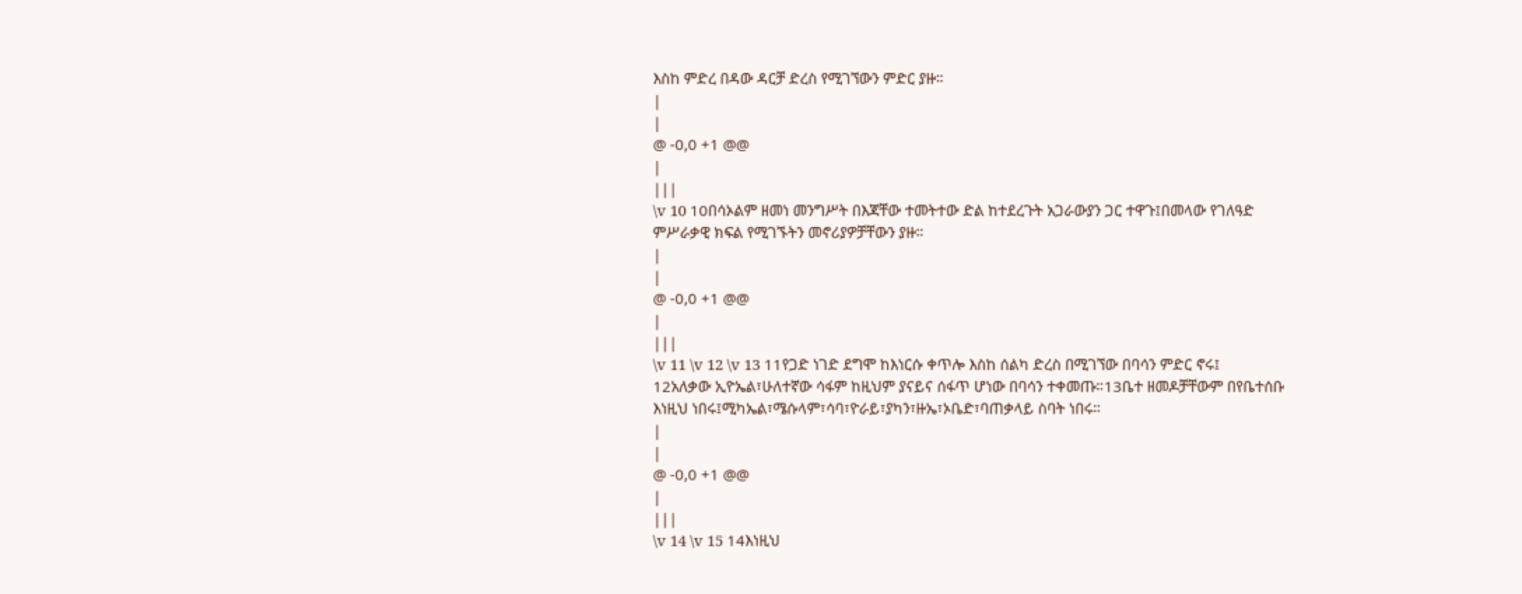እስከ ምድረ በዳው ዳርቻ ድረስ የሚገኘውን ምድር ያዙ።
|
|
@ -0,0 +1 @@
|
|||
\v 10 10በሳኦልም ዘመነ መንግሥት በእጃቸው ተመትተው ድል ከተደረጉት አጋራውያን ጋር ተዋጉ፤በመላው የገለዓድ ምሥራቃዊ ክፍል የሚገኙትን መኖሪያዎቻቸውን ያዙ።
|
|
@ -0,0 +1 @@
|
|||
\v 11 \v 12 \v 13 11የጋድ ነገድ ደግሞ ከእነርሱ ቀጥሎ እስከ ሰልካ ድረስ በሚገኘው በባሳን ምድር ኖሩ፤ 12አለቃው ኢዮኤል፣ሁለተኛው ሳፋም ከዚህም ያናይና ሰፋጥ ሆነው በባሳን ተቀመጡ።13ቤተ ዘመዶቻቸውም በየቤተሰቡ እነዚህ ነበሩ፤ሚካኤል፣ሜሱላም፣ሳባ፣ዮራይ፣ያካን፣ዙኤ፣ኦቤድ፣ባጠቃላይ ስባት ነበሩ።
|
|
@ -0,0 +1 @@
|
|||
\v 14 \v 15 14እነዚህ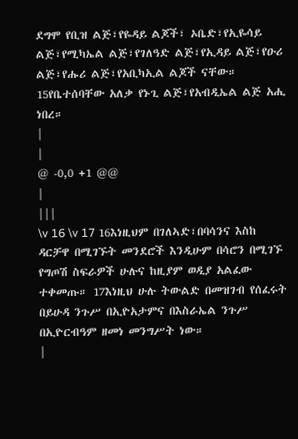ደግሞ የቢዝ ልጅ፣የዬዳይ ልጆች፣ ኦቤድ፣የኢዬሳይ ልጅ፣የሚካኤል ልጅ፣የገለዓድ ልጅ፣የኢዳይ ልጅ፣የዑሪ ልጅ፣የሑሪ ልጅ፣የአቢካኢል ልጆች ናቸው። 15የቤተሰባቸው አለቃ የኑጊ ልጅ፣የአብዲኤል ልጅ አሒ ነበረ።
|
|
@ -0,0 +1 @@
|
|||
\v 16 \v 17 16እነዚህም በገለኣድ፣በባሳንና እስከ ዳርቻዋ በሚገኙት መንደሮች እንዲሁም በሳሮን በሚገኙ የግጦሽ ስፍራዎች ሁሉና ከዚያም ወዲያ አልፈው ተቀመጡ። 17እነዚህ ሁሉ ትውልድ በመዝገብ የሰፈሩት በይሁዳ ንጉሥ በኢዮአታምና በእስራኤል ንጉሥ በኢዮርብዓም ዘመነ መንግሥት ነው።
|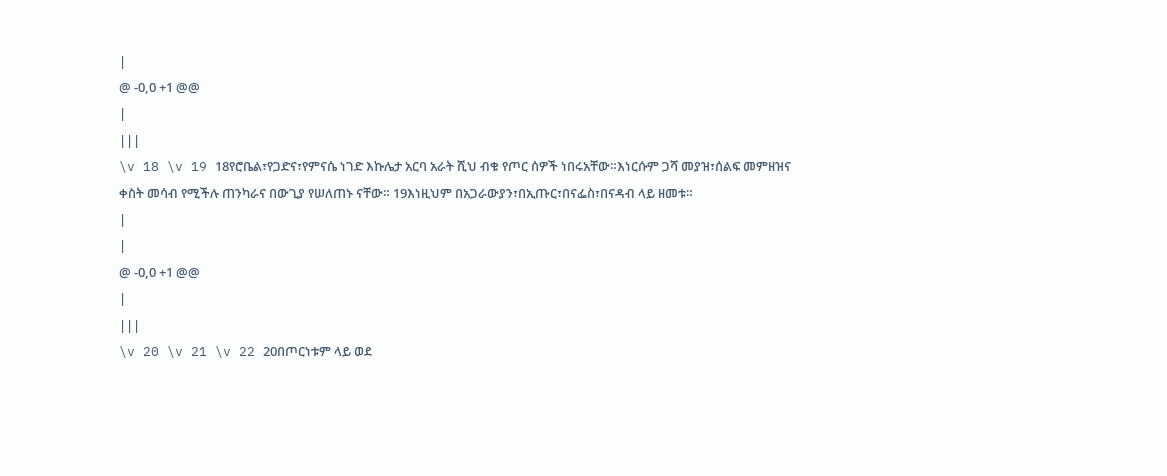|
@ -0,0 +1 @@
|
|||
\v 18 \v 19 18የሮቤል፣የጋድና፣የምናሴ ነገድ እኩሌታ አርባ አራት ሺህ ብቁ የጦር ሰዎች ነበሩአቸው።እነርሱም ጋሻ መያዝ፣ሰልፍ መምዘዝና ቀስት መሳብ የሚችሉ ጠንካራና በውጊያ የሠለጠኑ ናቸው። 19እነዚህም በአጋራውያን፣በኢጡር፣በናፌስ፣በናዳብ ላይ ዘመቱ።
|
|
@ -0,0 +1 @@
|
|||
\v 20 \v 21 \v 22 20በጦርነቱም ላይ ወደ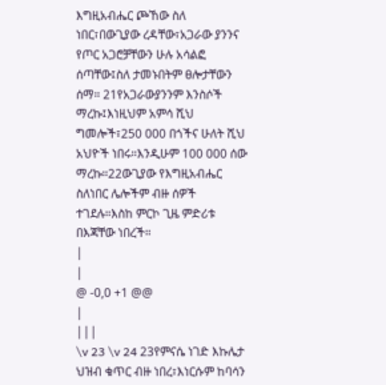እግዚአብሔር ጮኸው ስለ ነበር፣በውጊያው ረዳቸው፣አጋራው ያንንና የጦር አጋሮቻቸውን ሁሉ አሳልፎ ሰጣቸው፤ስለ ታመኑበትም ፀሎታቸውን ሰማ። 21የአጋራውያንንም እንስሶች ማረኩ፤እነዚህም አምሳ ሺህ ግመሎች፣250 000 በጎችና ሁለት ሺህ አህዮች ነበሩ።እንዲሁም 100 000 ሰው ማረኩ።22ውጊያው የእግዚአብሔር ስለነበር ሌሎችም ብዙ ሰዎች ተገደሉ።እስከ ምርኮ ጊዜ ምድሪቱ በእጃቸው ነበረች።
|
|
@ -0,0 +1 @@
|
|||
\v 23 \v 24 23የምናሴ ነገድ እኩሌታ ህዝብ ቁጥር ብዙ ነበረ፣እነርሱም ከባሳን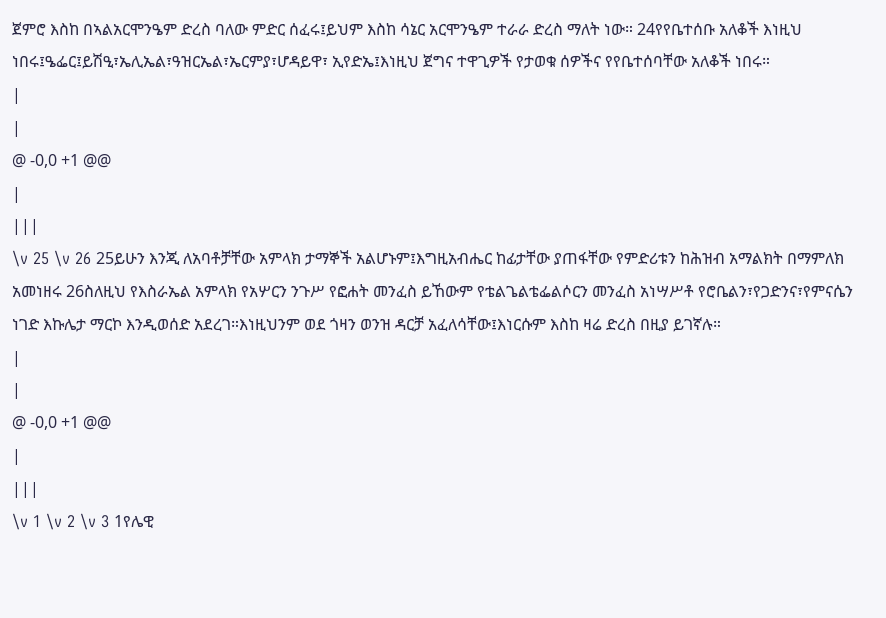ጀምሮ እስከ በኣልአርሞንዔም ድረስ ባለው ምድር ሰፈሩ፤ይህም እስከ ሳኔር አርሞንዔም ተራራ ድረስ ማለት ነው። 24የየቤተሰቡ አለቆች እነዚህ ነበሩ፤ዔፌር፤ይሽዒ፣ኤሊኤል፣ዓዝርኤል፣ኤርምያ፣ሆዳይዋ፣ ኢየድኤ፤እነዚህ ጀግና ተዋጊዎች የታወቁ ሰዎችና የየቤተሰባቸው አለቆች ነበሩ።
|
|
@ -0,0 +1 @@
|
|||
\v 25 \v 26 25ይሁን እንጂ ለአባቶቻቸው አምላክ ታማኞች አልሆኑም፤እግዚአብሔር ከፊታቸው ያጠፋቸው የምድሪቱን ከሕዝብ አማልክት በማምለክ አመነዘሩ 26ስለዚህ የእስራኤል አምላክ የአሦርን ንጉሥ የፎሐት መንፈስ ይኸውም የቴልጌልቴፌልሶርን መንፈስ አነሣሥቶ የሮቤልን፣የጋድንና፣የምናሴን ነገድ እኩሌታ ማርኮ እንዲወሰድ አደረገ።እነዚህንም ወደ ጎዛን ወንዝ ዳርቻ አፈለሳቸው፤እነርሱም እስከ ዛሬ ድረስ በዚያ ይገኛሉ።
|
|
@ -0,0 +1 @@
|
|||
\v 1 \v 2 \v 3 1የሌዊ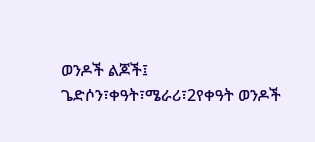ወንዶች ልጆች፤ ጌድሶን፣ቀዓት፣ሜራሪ፣2የቀዓት ወንዶች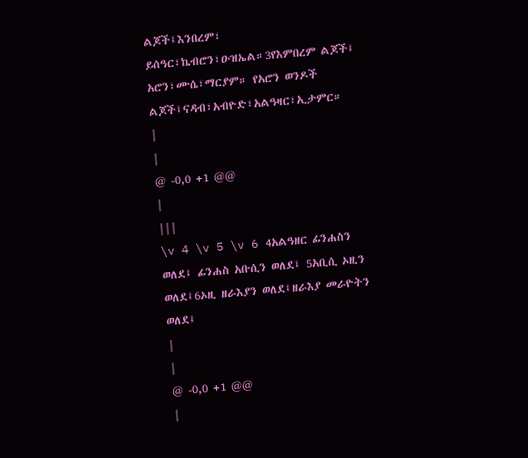ልጆች፤እንበረም፣ ይሰዓር፣ኬብሮን፣ዑዝኤል።3የእምበረም ልጆች፤ አሮን፣ሙሴ፣ማርያም። የአሮን ወንዶች ልጆች፤ናዳብ፣አብዮድ፣አልዓዛር፣ኢታምር።
|
|
@ -0,0 +1 @@
|
|||
\v 4 \v 5 \v 6 4አልዓዘር ፊንሐስን ወለደ፤ ፊንሐስ አቡሲን ወለደ፤ 5አቢሲ ኦዚን ወለደ፤6ኦዚ ዘራእያን ወለደ፤ዘራእያ መራዮትን ወለደ፤
|
|
@ -0,0 +1 @@
|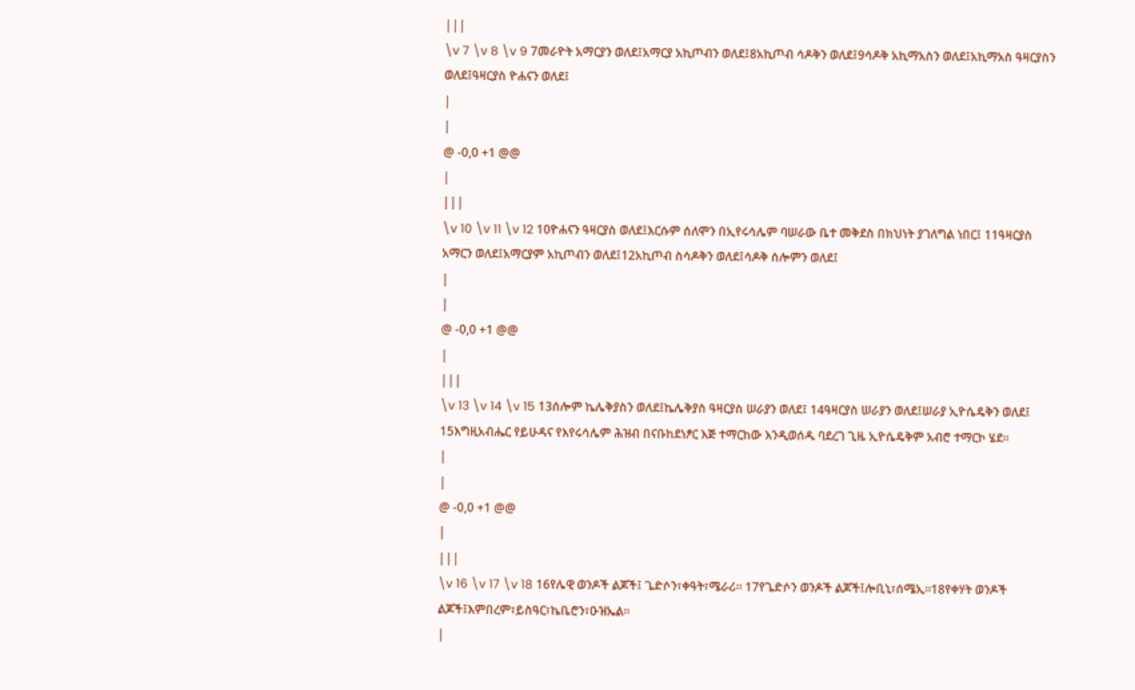|||
\v 7 \v 8 \v 9 7መራዮት አማርያን ወለደ፤አማርያ አኪጦብን ወለደ፤8አኪጦብ ሳዶቅን ወለደ፤9ሳዶቅ አኪማአስን ወለደ፤አኪማአስ ዓዛርያስን ወለደ፤ዓዛርያስ ዮሐናን ወለደ፤
|
|
@ -0,0 +1 @@
|
|||
\v 10 \v 11 \v 12 10ዮሐናን ዓዛርያስ ወለደ፤እርሱም ሰለሞን በኢየሩሳሌም ባሠራው ቤተ መቅደስ በክህነት ያገለግል ነበር፤ 11ዓዛርያስ አማርን ወለደ፤አማርያም አኪጦብን ወለደ፤12አኪጦብ ስሳዶቅን ወለደ፤ሳዶቅ ሰሎምን ወለደ፤
|
|
@ -0,0 +1 @@
|
|||
\v 13 \v 14 \v 15 13ሰሎም ኬሌቅያስን ወለደ፤ኬሌቅያስ ዓዛርያስ ሠራያን ወለደ፤ 14ዓዛርያስ ሠራያን ወለደ፤ሠራያ ኢዮሴዴቅን ወለደ፤ 15እግዚአብሔር የይሁዳና የእየሩሳሌም ሕዝብ በናቡከደነፆር እጅ ተማርከው እንዲወሰዱ ባደረገ ጊዜ ኢዮሴዴቅም አብሮ ተማርኮ ሄደ።
|
|
@ -0,0 +1 @@
|
|||
\v 16 \v 17 \v 18 16የሌዊ ወንዶች ልጆች፤ ጌድሶን፣ቀዓት፣ሜራሪ። 17የጌድሶን ወንዶች ልጆች፤ሎቢኒ፣ሰሜኢ።18የቀሃት ወንዶች ልጆች፤እምበረም፣ይስዓር፣ኬቤሮን፣ዑዝኤል።
|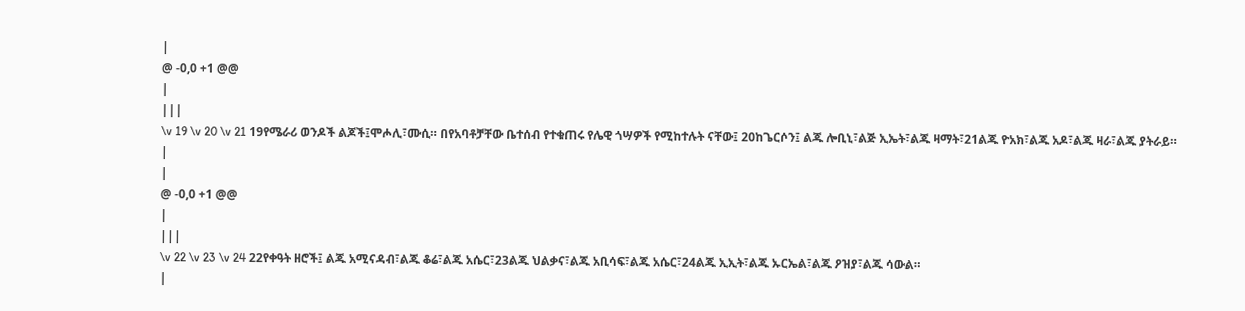|
@ -0,0 +1 @@
|
|||
\v 19 \v 20 \v 21 19የሜራሪ ወንዶች ልጆች፤ሞሖሊ፣ሙሲ። በየአባቶቻቸው ቤተሰብ የተቁጠሩ የሌዊ ጎሣዎች የሚከተሉት ናቸው፤ 20ከጌርሶን፤ ልጁ ሎቢኒ፣ልጅ ኢኤት፣ልጁ ዛማት፣21ልጁ ዮአክ፣ልጁ አዶ፣ልጁ ዛራ፣ልጁ ያትራይ።
|
|
@ -0,0 +1 @@
|
|||
\v 22 \v 23 \v 24 22የቀዓት ዘሮች፤ ልጁ አሚናዳብ፣ልጁ ቆሬ፣ልጁ አሴር፣23ልጁ ህልቃና፣ልጁ አቢሳፍ፣ልጁ አሴር፣24ልጁ ኢኢት፣ልጁ ኡርኤል፣ልጁ ዖዝያ፣ልጁ ሳውል።
|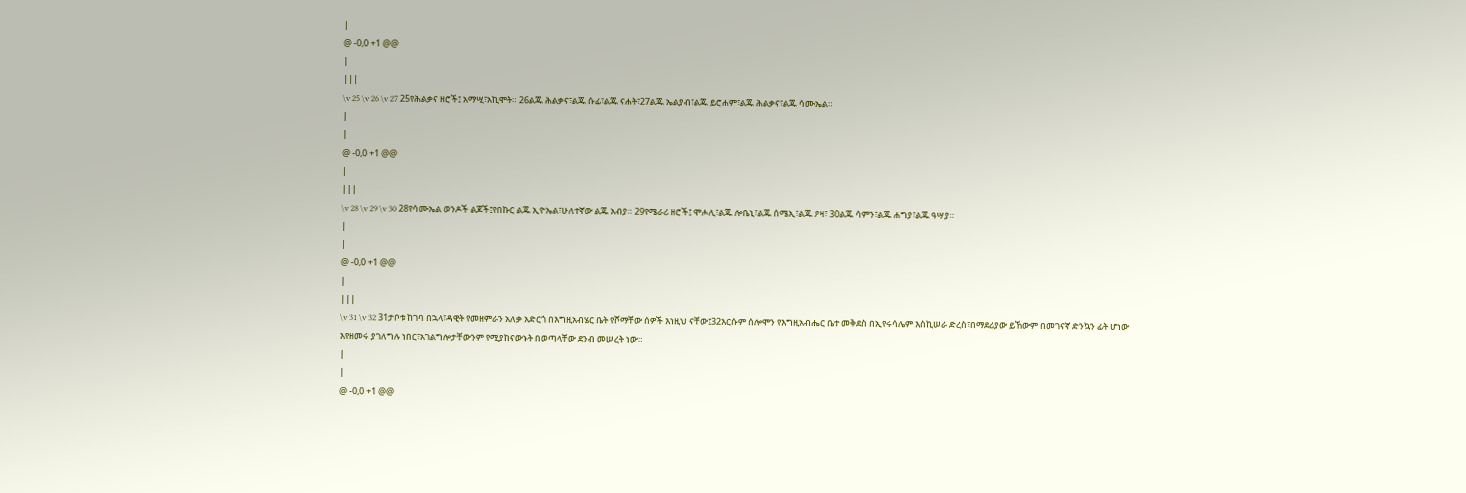|
@ -0,0 +1 @@
|
|||
\v 25 \v 26 \v 27 25የሕልቃና ዘሮች፤ አማሢ፣አኪሞት። 26ልጁ ሕልቃና፣ልጁ ሱፊ፣ልጁ ናሐት፣27ልጁ ኤልያብ፣ልጁ ይሮሐም፣ልጁ ሕልቃና፣ልጁ ሳሙኤል።
|
|
@ -0,0 +1 @@
|
|||
\v 28 \v 29 \v 30 28የሳሙኤል ወንዶች ልጆች፤የበኩር ልጁ ኢዮኤል፣ሁለተኛው ልጁ አብያ። 29የሜራሪ ዘሮች፤ ሞሖሊ፣ልጁ ሎቤኒ፣ልጁ ሰሜኢ፣ልጁ ዖዛ፣ 30ልጁ ሳምን፣ልጁ ሐግያ፣ልጁ ዓሣያ።
|
|
@ -0,0 +1 @@
|
|||
\v 31 \v 32 31ታቦቱ ከገባ በኋላ፣ዳዊት የመዘምራን አለቃ አድርጎ በእግዚአብሄር ቤት የሾማቸው ሰዎች እነዚህ ናቸው፤32እርሱም ሰሎሞን የእግዚአብሔር ቤተ መቅደስ በኢየሩሳሌም እስኪሠራ ድረስ፣በማደሪያው ይኸውም በመገናኛ ድንኳን ፊት ሆነው እየዘመሩ ያገለግሉ ነበር፣አገልግሎታቸውንም የሚያከናውኑት በወጣላቸው ደንብ መሠረት ነው።
|
|
@ -0,0 +1 @@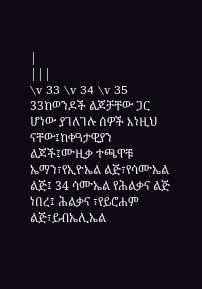|
|||
\v 33 \v 34 \v 35 33ከወንዶች ልጆቻቸው ጋር ሆነው ያገለገሉ ሰዎች እነዚህ ናቸው፤ከቀዓታዊያን ልጆች፤ሙዚቃ ተጫዋቹ ኤማን፣የኢዮኤል ልጅ፣የሳሙኤል ልጅ፤ 34 ሳሙኤል የሕልቃና ልጅ ነበረ፤ ሕልቃና ፣የይሮሐም ልጅ፣ይብኤሊኤል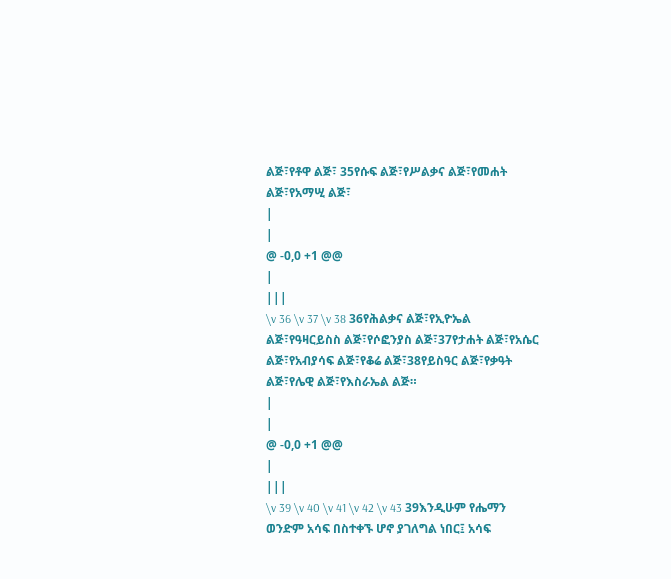ልጅ፣የቶዋ ልጅ፣ 35የሱፍ ልጅ፣የሥልቃና ልጅ፣የመሐት ልጅ፣የአማሢ ልጅ፣
|
|
@ -0,0 +1 @@
|
|||
\v 36 \v 37 \v 38 36የሕልቃና ልጅ፣የኢዮኤል ልጅ፣የዓዛርይስስ ልጅ፣የሶፎንያስ ልጅ፣37የታሐት ልጅ፣የአሴር ልጅ፣የአብያሳፍ ልጅ፣የቆሬ ልጅ፣38የይስዓር ልጅ፣የቃዓት ልጅ፣የሌዊ ልጅ፣የእስራኤል ልጅ።
|
|
@ -0,0 +1 @@
|
|||
\v 39 \v 40 \v 41 \v 42 \v 43 39እንዲሁም የሔማን ወንድም አሳፍ በስተቀኙ ሆኖ ያገለግል ነበር፤ አሳፍ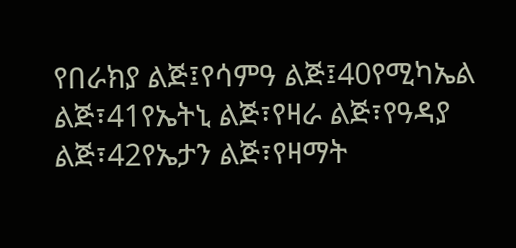የበራክያ ልጅ፤የሳምዓ ልጅ፤40የሚካኤል ልጅ፣41የኤትኒ ልጅ፣የዛራ ልጅ፣የዓዳያ ልጅ፣42የኤታን ልጅ፣የዛማት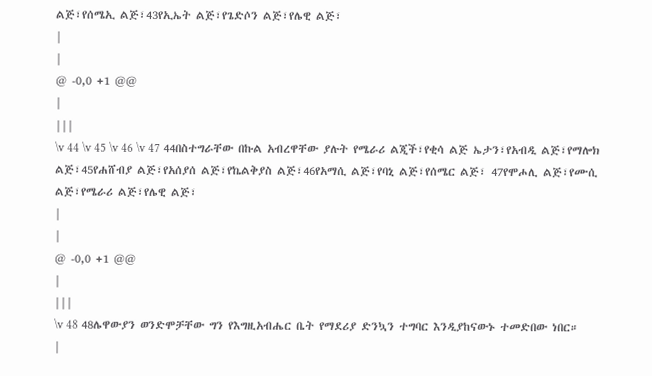ልጅ፣የሰሜኢ ልጅ፣43የኢኤት ልጅ፣የጌድሶን ልጅ፣የሌዊ ልጅ፣
|
|
@ -0,0 +1 @@
|
|||
\v 44 \v 45 \v 46 \v 47 44በስተግራቸው በኩል አብረዋቸው ያሉት የሜራሪ ልጂች፣የቂሳ ልጅ ኤታን፣የአብዲ ልጅ፣የማሎክ ልጅ፣45የሐሸብያ ልጅ፣የአሰያሰ ልጅ፣የኬልቅያስ ልጅ፣46የአማሲ ልጅ፣የባኒ ልጅ፣የሰሜር ልጅ፣ 47የሞሖሊ ልጅ፣የሙሲ ልጅ፣የሜራሪ ልጅ፣የሌዊ ልጅ፣
|
|
@ -0,0 +1 @@
|
|||
\v 48 48ሌዋውያን ወንድሞቻቸው ግን የእግዚአብሔር ቤት የማደሪያ ድንኳን ተግባር እንዲያከናውኑ ተመድበው ነበር።
|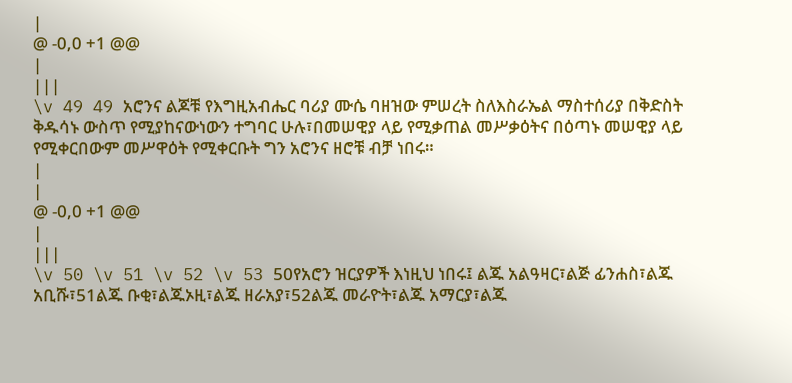|
@ -0,0 +1 @@
|
|||
\v 49 49 አሮንና ልጆቹ የእግዚአብሔር ባሪያ ሙሴ ባዘዝው ምሠረት ስለእስራኤል ማስተሰሪያ በቅድስት ቅዱሳኑ ውስጥ የሚያከናውነውን ተግባር ሁሉ፣በመሠዊያ ላይ የሚቃጠል መሥቃዕትና በዕጣኑ መሠዊያ ላይ የሚቀርበውም መሥዋዕት የሚቀርቡት ግን አሮንና ዘሮቹ ብቻ ነበሩ።
|
|
@ -0,0 +1 @@
|
|||
\v 50 \v 51 \v 52 \v 53 50የአሮን ዝርያዎች እነዚህ ነበሩ፤ ልጁ አልዓዛር፣ልጅ ፊንሐስ፣ልጁ አቢሹ፣51ልጁ ቡቂ፣ልጁኦዚ፣ልጁ ዘራአያ፣52ልጁ መራዮት፣ልጁ አማርያ፣ልጁ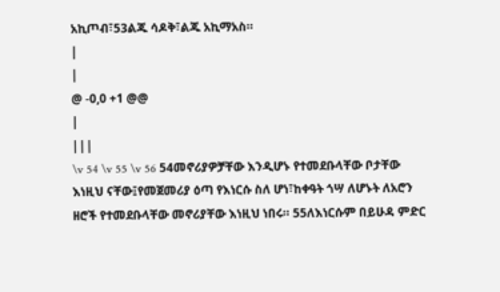አኪጦብ፣53ልጁ ሳዶቅ፣ልጁ አኪማአስ።
|
|
@ -0,0 +1 @@
|
|||
\v 54 \v 55 \v 56 54መኖሪያዎቻቸው እንዲሆኑ የተመደቡላቸው ቦታቸው እነዚህ ናቸው፤የመጀመሪያ ዕጣ የእነርሱ ስለ ሆነ፣ከቀዓት ጎሣ ለሆኑት ለአሮን ዘሮች የተመደቡላቸው መኖሪያቸው እነዚህ ነበሩ። 55ለእነርሱም በይሁዳ ምድር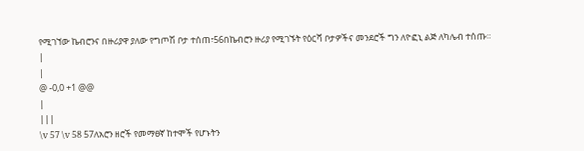የሚገኘው ኬብሮንና በዙሪያዋ ያለው የግጦሽ ቦታ ተሰጠ፣56በኬብሮን ዙሪያ የሚገኙት የዕርሻ ቦታዎችና መንደሮች ግን ለዮፎኒ ልጅ ለካሌብ ተሰጡ።
|
|
@ -0,0 +1 @@
|
|||
\v 57 \v 58 57ለአሮን ዘሮች የመማፀኛ ከተሞች የሆኑትን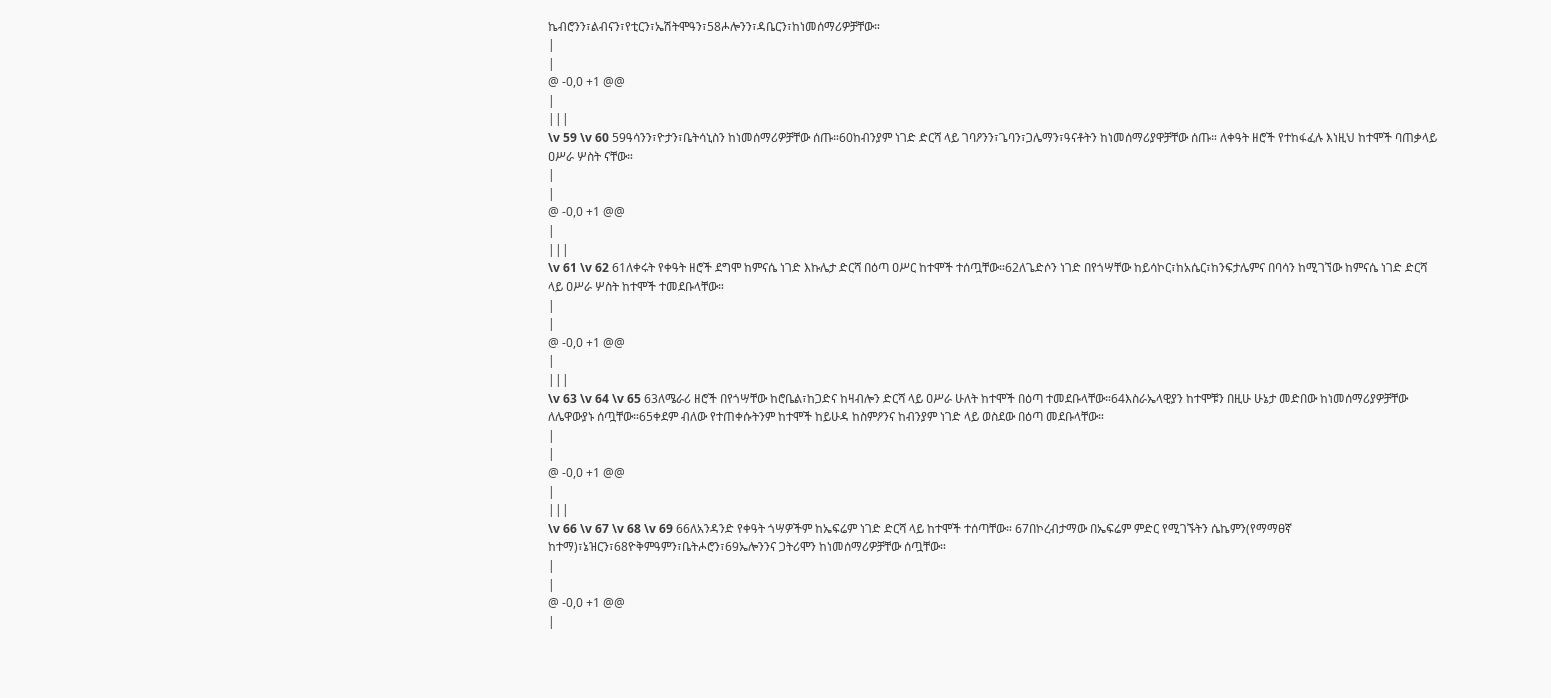ኬብሮንን፣ልብናን፣የቲርን፣ኤሽትሞዓን፣58ሖሎንን፣ዳቤርን፣ከነመሰማሪዎቻቸው።
|
|
@ -0,0 +1 @@
|
|||
\v 59 \v 60 59ዓሳንን፣ዮታን፣ቤትሳኒስን ከነመሰማሪዎቻቸው ሰጡ።60ከብንያም ነገድ ድርሻ ላይ ገባዖንን፣ጌባን፣ጋሌማን፣ዓናቶትን ከነመሰማሪያዋቻቸው ሰጡ። ለቀዓት ዘሮች የተከፋፈሉ እነዚህ ከተሞች ባጠቃላይ ዐሥራ ሦስት ናቸው።
|
|
@ -0,0 +1 @@
|
|||
\v 61 \v 62 61ለቀሩት የቀዓት ዘሮች ደግሞ ከምናሴ ነገድ እኩሌታ ድርሻ በዕጣ ዐሥር ከተሞች ተሰጧቸው።62ለጌድሶን ነገድ በየጎሣቸው ከይሳኮር፣ከአሴር፣ከንፍታሌምና በባሳን ከሚገኘው ከምናሴ ነገድ ድርሻ ላይ ዐሥራ ሦስት ከተሞች ተመደቡላቸው።
|
|
@ -0,0 +1 @@
|
|||
\v 63 \v 64 \v 65 63ለሜራሪ ዘሮች በየጎሣቸው ከሮቤል፣ከጋድና ከዛብሎን ድርሻ ላይ ዐሥራ ሁለት ከተሞች በዕጣ ተመደቡላቸው።64እስራኤላዊያን ከተሞቹን በዚሁ ሁኔታ መድበው ከነመሰማሪያዎቻቸው ለሌዋውያኑ ሰጧቸው።65ቀደም ብለው የተጠቀሱትንም ከተሞች ከይሁዳ ከስምዖንና ከብንያም ነገድ ላይ ወስደው በዕጣ መደቡላቸው።
|
|
@ -0,0 +1 @@
|
|||
\v 66 \v 67 \v 68 \v 69 66ለአንዳንድ የቀዓት ጎሣዎችም ከኤፍሬም ነገድ ድርሻ ላይ ከተሞች ተሰጣቸው። 67በኮረብታማው በኤፍሬም ምድር የሚገኙትን ሴኬምን(የማማፀኛ ከተማ)፣ኔዝርን፣68ዮቅምዓምን፣ቤትሖሮን፣69ኤሎንንና ጋትሪሞን ከነመሰማሪዎቻቸው ሰጧቸው።
|
|
@ -0,0 +1 @@
|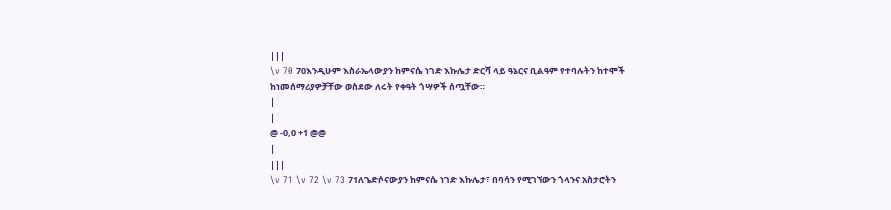|||
\v 70 70እንዲሁም እስራኤላውያን ከምናሴ ነገድ እኩሌታ ድርሻ ላይ ዓኔርና ቢልዓም የተባሉትን ከተሞች ከነመሰማሪያዎቻቸው ወስደው ለሩት የቀዓት ጎሣዎች ሰጧቸው።
|
|
@ -0,0 +1 @@
|
|||
\v 71 \v 72 \v 73 71ለጌድሶናውያን ከምናሴ ነገድ እኩሌታ፣ በባሳን የሚገኘውን ጎላንና አስታሮትን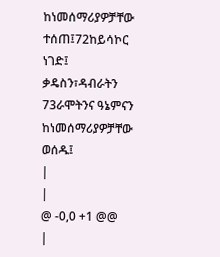ከነመሰማሪያዎቻቸው ተሰጠ፤72ከይሳኮር ነገድ፤ ቃዴስን፣ዳብራትን 73ራሞትንና ዓኔምናን ከነመሰማሪያዎቻቸው ወሰዱ፤
|
|
@ -0,0 +1 @@
|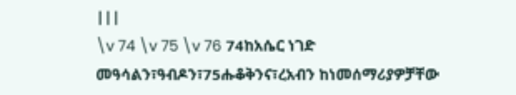|||
\v 74 \v 75 \v 76 74ከአሴር ነገድ መዓሳልን፣ዓብዶን፣75ሑቆቅንና፣ረአብን ከነመሰማሪያዎቻቸው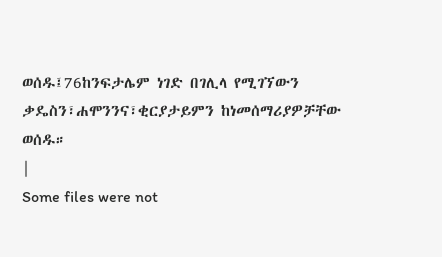ወሰዱ፤76ከንፍታሌም ነገድ በገሊላ የሚገኘውን ቃዴስን፣ሐሞንንና፣ቂርያታይምን ከነመሰማሪያዎቻቸው ወሰዱ።
|
Some files were not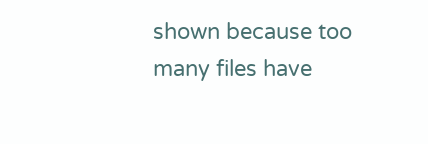shown because too many files have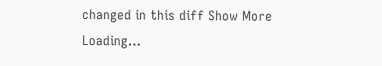changed in this diff Show More
Loading…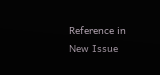Reference in New Issue